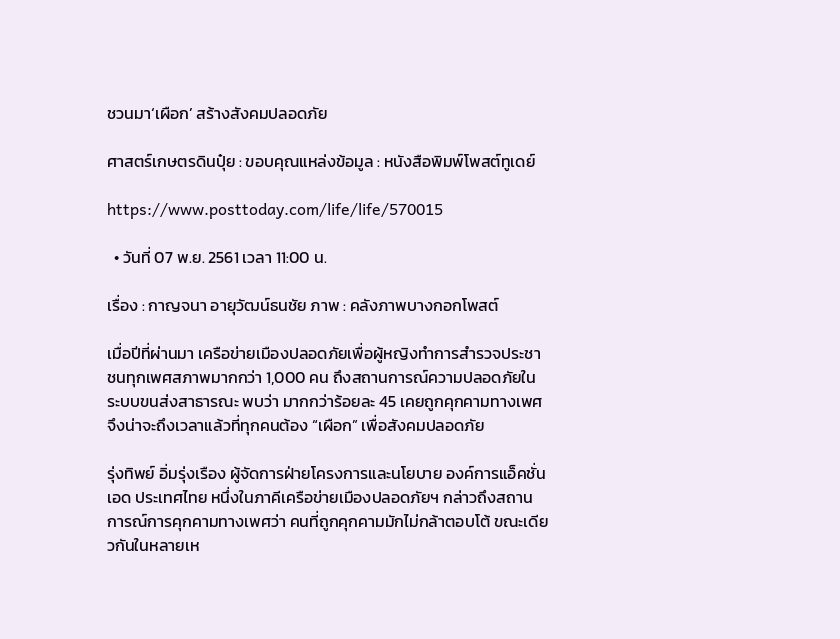ชวนมา‘เผือก’ สร้างสังคมปลอดภัย

ศาสตร์เกษตรดินปุ๋ย : ขอบคุณแหล่งข้อมูล : หนังสือพิมพ์โพสต์ทูเดย์

https://www.posttoday.com/life/life/570015

  • วันที่ 07 พ.ย. 2561 เวลา 11:00 น.

เรื่อง : กาญจนา อายุวัฒน์ธนชัย ภาพ : คลังภาพบางกอกโพสต์

เมื่อปีที่ผ่านมา เครือข่ายเมืองปลอดภัยเพื่อผู้หญิงทำการสำรวจประชาชนทุกเพศสภาพมากกว่า 1,000 คน ถึงสถานการณ์ความปลอดภัยในระบบขนส่งสาธารณะ พบว่า มากกว่าร้อยละ 45 เคยถูกคุกคามทางเพศ จึงน่าจะถึงเวลาแล้วที่ทุกคนต้อง “เผือก” เพื่อสังคมปลอดภัย

รุ่งทิพย์ อิ่มรุ่งเรือง ผู้จัดการฝ่ายโครงการและนโยบาย องค์การแอ็คชั่นเอด ประเทศไทย หนึ่งในภาคีเครือข่ายเมืองปลอดภัยฯ กล่าวถึงสถานการณ์การคุกคามทางเพศว่า คนที่ถูกคุกคามมักไม่กล้าตอบโต้ ขณะเดียวกันในหลายเห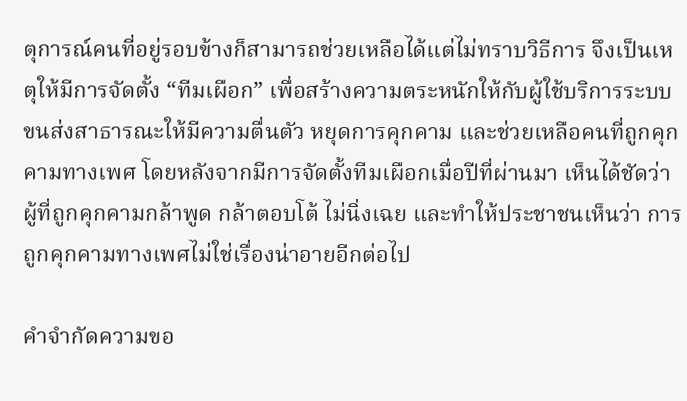ตุการณ์คนที่อยู่รอบข้างก็สามารถช่วยเหลือได้แต่ไม่ทราบวิธีการ จึงเป็นเหตุให้มีการจัดตั้ง “ทีมเผือก” เพื่อสร้างความตระหนักให้กับผู้ใช้บริการระบบขนส่งสาธารณะให้มีความตื่นตัว หยุดการคุกคาม และช่วยเหลือคนที่ถูกคุกคามทางเพศ โดยหลังจากมีการจัดตั้งทีมเผือกเมื่อปีที่ผ่านมา เห็นได้ชัดว่า ผู้ที่ถูกคุกคามกล้าพูด กล้าตอบโต้ ไม่นิ่งเฉย และทำให้ประชาชนเห็นว่า การถูกคุกคามทางเพศไม่ใช่เรื่องน่าอายอีกต่อไป

คำจำกัดความขอ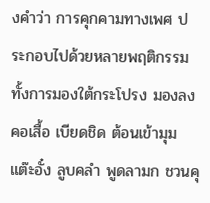งคำว่า การคุกคามทางเพศ ประกอบไปด้วยหลายพฤติกรรมทั้งการมองใต้กระโปรง มองลงคอเสื้อ เบียดชิด ต้อนเข้ามุม แต๊ะอั๋ง ลูบคลำ พูดลามก ชวนคุ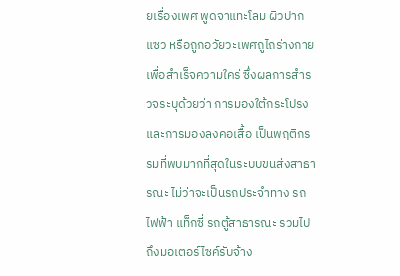ยเรื่องเพศ พูดจาแทะโลม ผิวปากแซว หรือถูกอวัยวะเพศถูไถร่างกายเพื่อสำเร็จความใคร่ ซึ่งผลการสำรวจระบุด้วยว่า การมองใต้กระโปรงและการมองลงคอเสื้อ เป็นพฤติกรรมที่พบมากที่สุดในระบบขนส่งสาธารณะ ไม่ว่าจะเป็นรถประจำทาง รถไฟฟ้า แท็กซี่ รถตู้สาธารณะ รวมไปถึงมอเตอร์ไซค์รับจ้าง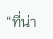“ที่น่า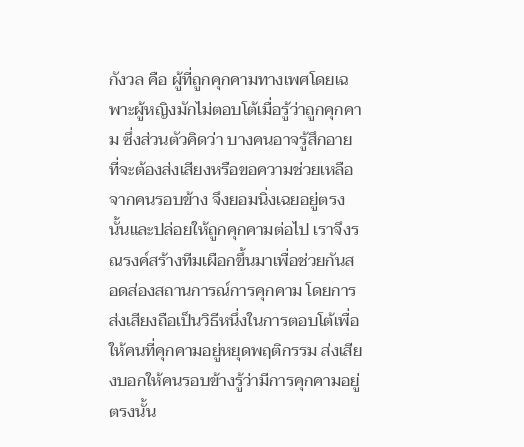กังวล คือ ผู้ที่ถูกคุกคามทางเพศโดยเฉพาะผู้หญิงมักไม่ตอบโต้เมื่อรู้ว่าถูกคุกคาม ซึ่งส่วนตัวคิดว่า บางคนอาจรู้สึกอายที่จะต้องส่งเสียงหรือขอความช่วยเหลือจากคนรอบข้าง จึงยอมนิ่งเฉยอยู่ตรงนั้นและปล่อยให้ถูกคุกคามต่อไป เราจึงรณรงค์สร้างทีมเผือกขึ้นมาเพื่อช่วยกันสอดส่องสถานการณ์การคุกคาม โดยการส่งเสียงถือเป็นวิธีหนึ่งในการตอบโต้เพื่อให้คนที่คุกคามอยู่หยุดพฤติกรรม ส่งเสียงบอกให้คนรอบข้างรู้ว่ามีการคุกคามอยู่ตรงนั้น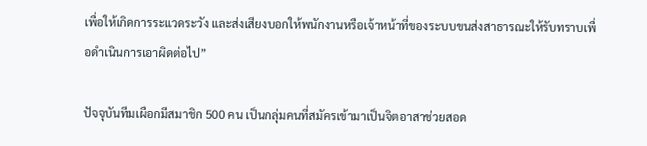เพื่อให้เกิดการระแวดระวัง และส่งเสียงบอกให้พนักงานหรือเจ้าหน้าที่ของระบบขนส่งสาธารณะให้รับทราบเพื่อดำเนินการเอาผิดต่อไป”

ปัจจุบันทีมเผือกมีสมาชิก 500 คน เป็นกลุ่มคนที่สมัครเข้ามาเป็นจิตอาสาช่วยสอด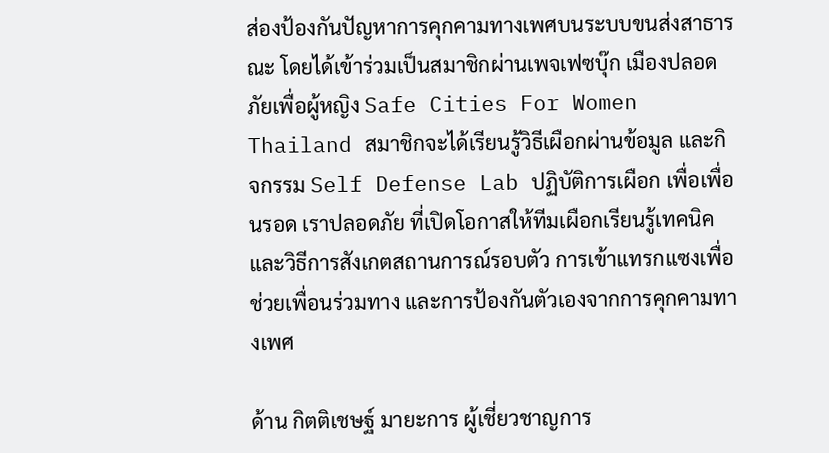ส่องป้องกันปัญหาการคุกคามทางเพศบนระบบขนส่งสาธารณะ โดยได้เข้าร่วมเป็นสมาชิกผ่านเพจเฟซบุ๊ก เมืองปลอดภัยเพื่อผู้หญิง Safe Cities For Women Thailand สมาชิกจะได้เรียนรู้วิธีเผือกผ่านข้อมูล และกิจกรรม Self Defense Lab ปฏิบัติการเผือก เพื่อเพื่อนรอด เราปลอดภัย ที่เปิดโอกาสให้ทีมเผือกเรียนรู้เทคนิคและวิธีการสังเกตสถานการณ์รอบตัว การเข้าแทรกแซงเพื่อช่วยเพื่อนร่วมทาง และการป้องกันตัวเองจากการคุกคามทางเพศ

ด้าน กิตติเชษฐ์ มายะการ ผู้เชี่ยวชาญการ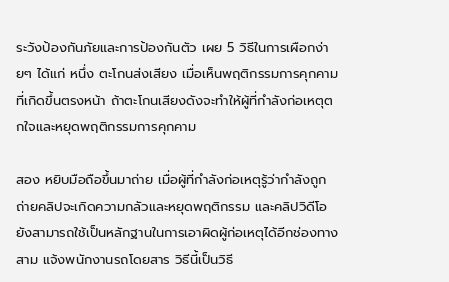ระวังป้องกันภัยและการป้องกันตัว เผย 5 วิธีในการเผือกง่ายๆ ได้แก่ หนึ่ง ตะโกนส่งเสียง เมื่อเห็นพฤติกรรมการคุกคามที่เกิดขึ้นตรงหน้า ถ้าตะโกนเสียงดังจะทำให้ผู้ที่กำลังก่อเหตุตกใจและหยุดพฤติกรรมการคุกคาม

สอง หยิบมือถือขึ้นมาถ่าย เมื่อผู้ที่กำลังก่อเหตุรู้ว่ากำลังถูกถ่ายคลิปจะเกิดความกลัวและหยุดพฤติกรรม และคลิปวิดีโอยังสามารถใช้เป็นหลักฐานในการเอาผิดผู้ก่อเหตุได้อีกช่องทาง สาม แจ้งพนักงานรถโดยสาร วิธีนี้เป็นวิธี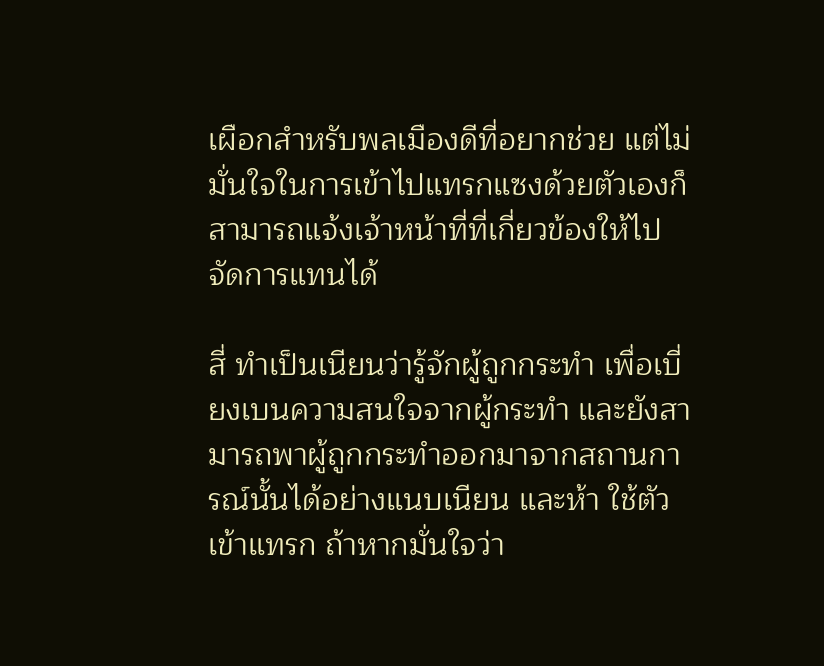เผือกสำหรับพลเมืองดีที่อยากช่วย แต่ไม่มั่นใจในการเข้าไปแทรกแซงด้วยตัวเองก็สามารถแจ้งเจ้าหน้าที่ที่เกี่ยวข้องให้ไปจัดการแทนได้

สี่ ทำเป็นเนียนว่ารู้จักผู้ถูกกระทำ เพื่อเบี่ยงเบนความสนใจจากผู้กระทำ และยังสามารถพาผู้ถูกกระทำออกมาจากสถานการณ์นั้นได้อย่างแนบเนียน และห้า ใช้ตัวเข้าแทรก ถ้าหากมั่นใจว่า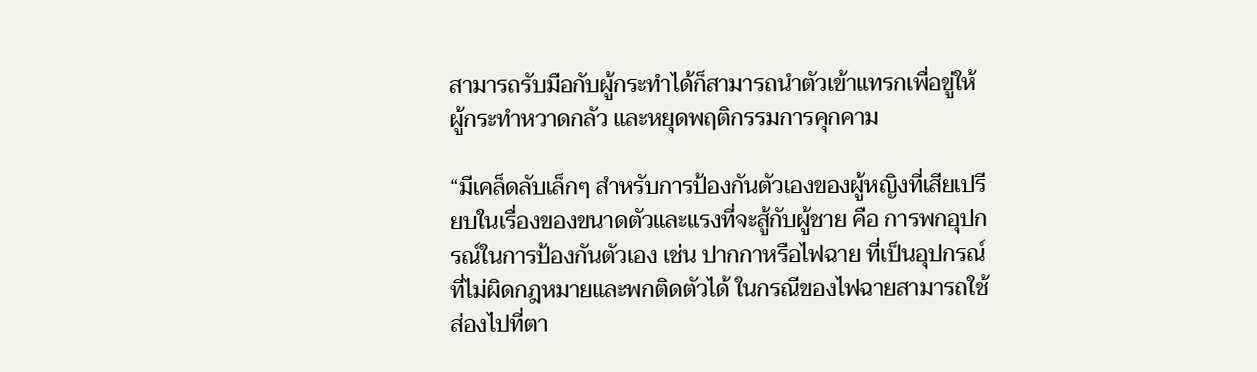สามารถรับมือกับผู้กระทำได้ก็สามารถนำตัวเข้าแทรกเพื่อขู่ให้ผู้กระทำหวาดกลัว และหยุดพฤติกรรมการคุกคาม

“มีเคล็ดลับเล็กๆ สำหรับการป้องกันตัวเองของผู้หญิงที่เสียเปรียบในเรื่องของขนาดตัวและแรงที่จะสู้กับผู้ชาย คือ การพกอุปกรณ์ในการป้องกันตัวเอง เช่น ปากกาหรือไฟฉาย ที่เป็นอุปกรณ์ที่ไม่ผิดกฎหมายและพกติดตัวได้ ในกรณีของไฟฉายสามารถใช้ส่องไปที่ตา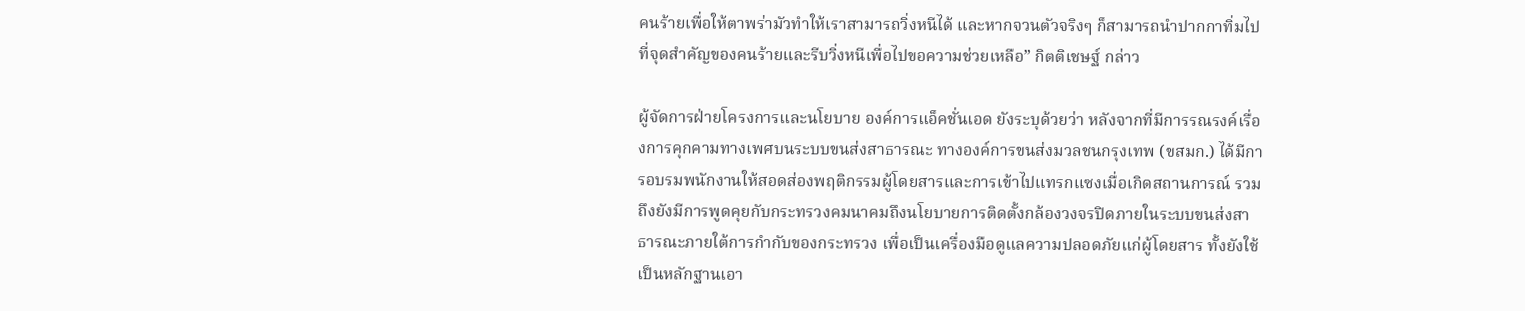คนร้ายเพื่อให้ตาพร่ามัวทำให้เราสามารถวิ่งหนีได้ และหากจวนตัวจริงๆ ก็สามารถนำปากกาทิ่มไปที่จุดสำคัญของคนร้ายและรีบวิ่งหนีเพื่อไปขอความช่วยเหลือ” กิตติเชษฐ์ กล่าว

ผู้จัดการฝ่ายโครงการและนโยบาย องค์การแอ็คชั่นเอด ยังระบุด้วยว่า หลังจากที่มีการรณรงค์เรื่องการคุกคามทางเพศบนระบบขนส่งสาธารณะ ทางองค์การขนส่งมวลชนกรุงเทพ (ขสมก.) ได้มีการอบรมพนักงานให้สอดส่องพฤติกรรมผู้โดยสารและการเข้าไปแทรกแซงเมื่อเกิดสถานการณ์ รวมถึงยังมีการพูดคุยกับกระทรวงคมนาคมถึงนโยบายการติดตั้งกล้องวงจรปิดภายในระบบขนส่งสาธารณะภายใต้การกำกับของกระทรวง เพื่อเป็นเครื่องมือดูแลความปลอดภัยแก่ผู้โดยสาร ทั้งยังใช้เป็นหลักฐานเอา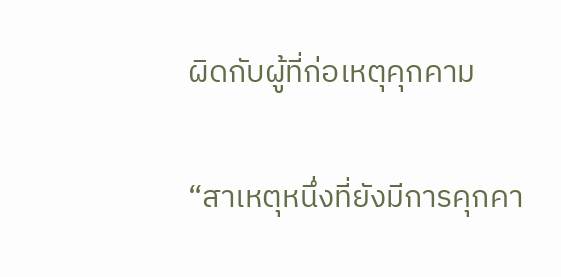ผิดกับผู้ที่ก่อเหตุคุกคาม

“สาเหตุหนึ่งที่ยังมีการคุกคา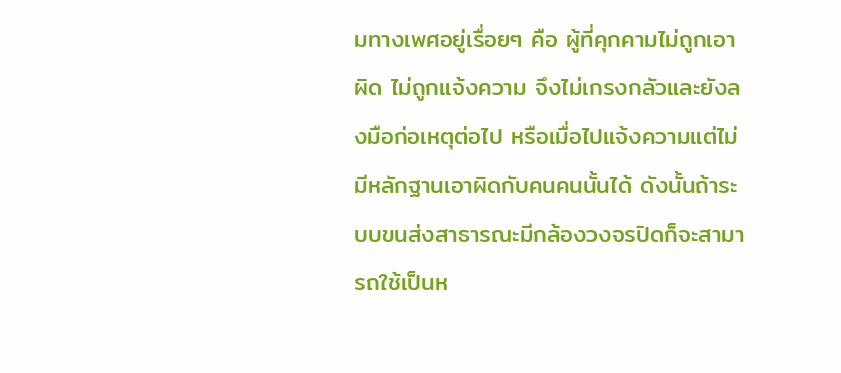มทางเพศอยู่เรื่อยๆ คือ ผู้ที่คุกคามไม่ถูกเอาผิด ไม่ถูกแจ้งความ จึงไม่เกรงกลัวและยังลงมือก่อเหตุต่อไป หรือเมื่อไปแจ้งความแต่ไม่มีหลักฐานเอาผิดกับคนคนนั้นได้ ดังนั้นถ้าระบบขนส่งสาธารณะมีกล้องวงจรปิดก็จะสามารถใช้เป็นห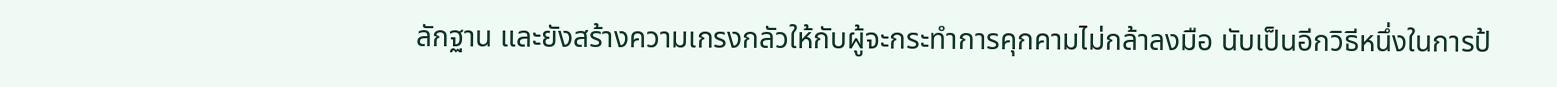ลักฐาน และยังสร้างความเกรงกลัวให้กับผู้จะกระทำการคุกคามไม่กล้าลงมือ นับเป็นอีกวิธีหนึ่งในการป้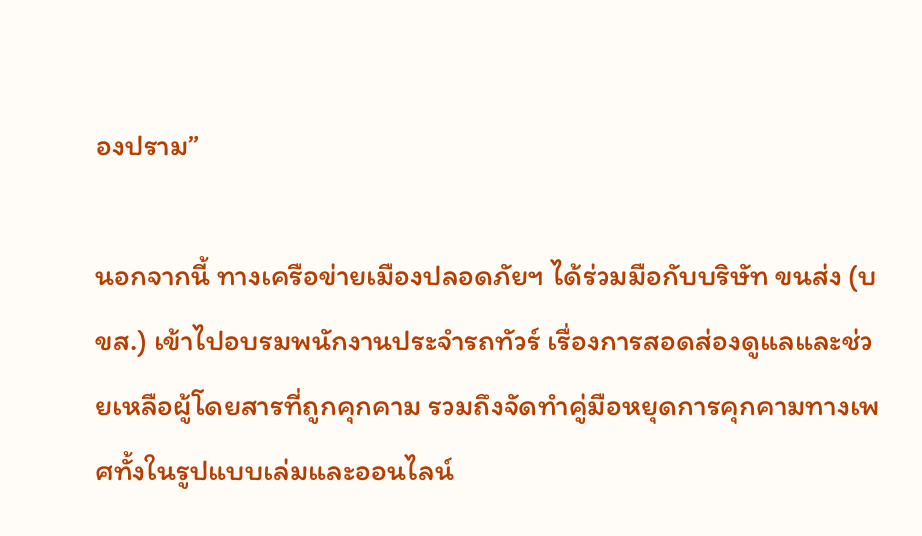องปราม”

นอกจากนี้ ทางเครือข่ายเมืองปลอดภัยฯ ได้ร่วมมือกับบริษัท ขนส่ง (บขส.) เข้าไปอบรมพนักงานประจำรถทัวร์ เรื่องการสอดส่องดูแลและช่วยเหลือผู้โดยสารที่ถูกคุกคาม รวมถึงจัดทำคู่มือหยุดการคุกคามทางเพศทั้งในรูปแบบเล่มและออนไลน์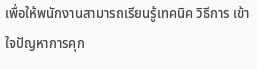เพื่อให้พนักงานสามารถเรียนรู้เทคนิค วิธีการ เข้าใจปัญหาการคุก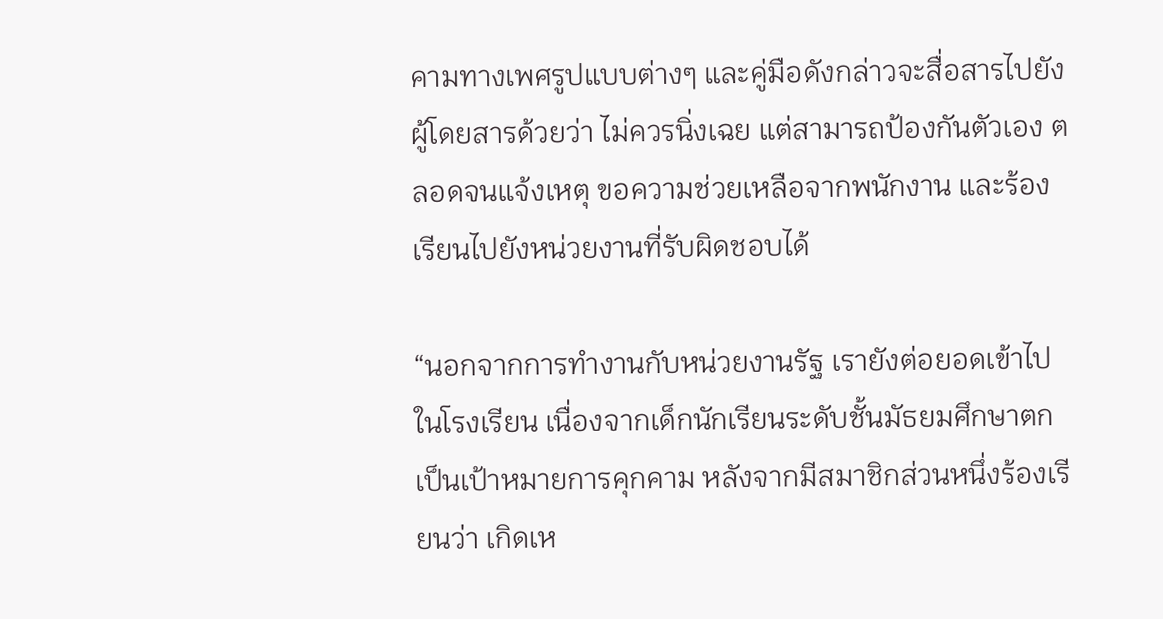คามทางเพศรูปแบบต่างๆ และคู่มือดังกล่าวจะสื่อสารไปยังผู้โดยสารด้วยว่า ไม่ควรนิ่งเฉย แต่สามารถป้องกันตัวเอง ตลอดจนแจ้งเหตุ ขอความช่วยเหลือจากพนักงาน และร้องเรียนไปยังหน่วยงานที่รับผิดชอบได้

“นอกจากการทำงานกับหน่วยงานรัฐ เรายังต่อยอดเข้าไปในโรงเรียน เนื่องจากเด็กนักเรียนระดับชั้นมัธยมศึกษาตกเป็นเป้าหมายการคุกคาม หลังจากมีสมาชิกส่วนหนึ่งร้องเรียนว่า เกิดเห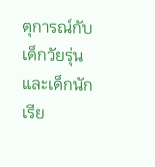ตุการณ์กับเด็กวัยรุ่นและเด็กนักเรีย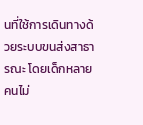นที่ใช้การเดินทางด้วยระบบขนส่งสาธารณะ โดยเด็กหลายคนไม่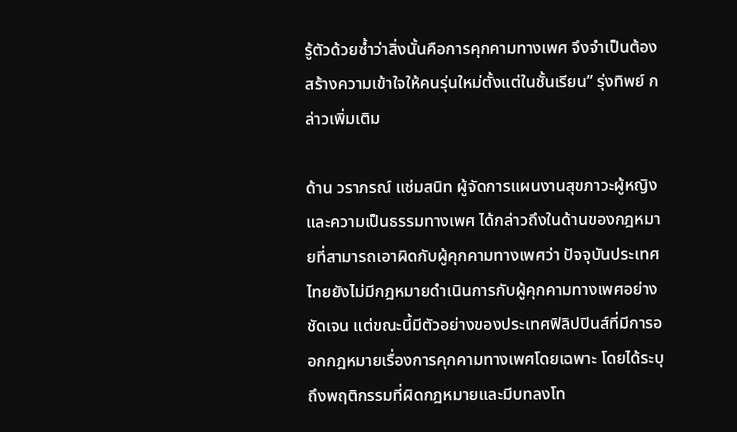รู้ตัวด้วยซ้ำว่าสิ่งนั้นคือการคุกคามทางเพศ จึงจำเป็นต้องสร้างความเข้าใจให้คนรุ่นใหม่ตั้งแต่ในชั้นเรียน” รุ่งทิพย์ กล่าวเพิ่มเติม

ด้าน วราภรณ์ แช่มสนิท ผู้จัดการแผนงานสุขภาวะผู้หญิงและความเป็นธรรมทางเพศ ได้กล่าวถึงในด้านของกฎหมายที่สามารถเอาผิดกับผู้คุกคามทางเพศว่า ปัจจุบันประเทศไทยยังไม่มีกฎหมายดำเนินการกับผู้คุกคามทางเพศอย่างชัดเจน แต่ขณะนี้มีตัวอย่างของประเทศฟิลิปปินส์ที่มีการออกกฎหมายเรื่องการคุกคามทางเพศโดยเฉพาะ โดยได้ระบุถึงพฤติกรรมที่ผิดกฎหมายและมีบทลงโท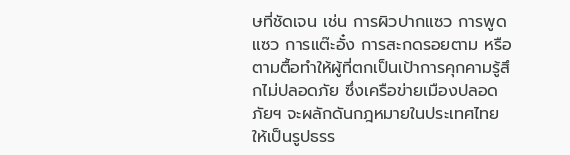ษที่ชัดเจน เช่น การผิวปากแซว การพูดแซว การแต๊ะอั๋ง การสะกดรอยตาม หรือตามตื้อทำให้ผู้ที่ตกเป็นเป้าการคุกคามรู้สึกไม่ปลอดภัย ซึ่งเครือข่ายเมืองปลอดภัยฯ จะผลักดันกฎหมายในประเทศไทยให้เป็นรูปธรร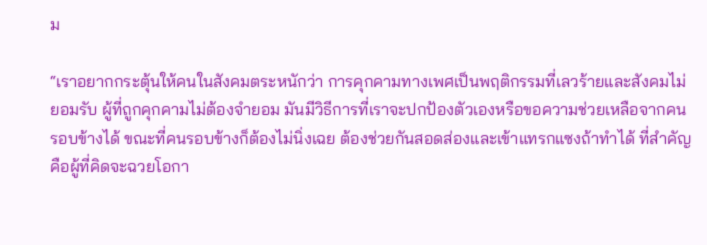ม

“เราอยากกระตุ้นให้คนในสังคมตระหนักว่า การคุกคามทางเพศเป็นพฤติกรรมที่เลวร้ายและสังคมไม่ยอมรับ ผู้ที่ถูกคุกคามไม่ต้องจำยอม มันมีวิธีการที่เราจะปกป้องตัวเองหรือขอความช่วยเหลือจากคนรอบข้างได้ ขณะที่คนรอบข้างก็ต้องไม่นิ่งเฉย ต้องช่วยกันสอดส่องและเข้าแทรกแซงถ้าทำได้ ที่สำคัญคือผู้ที่คิดจะฉวยโอกา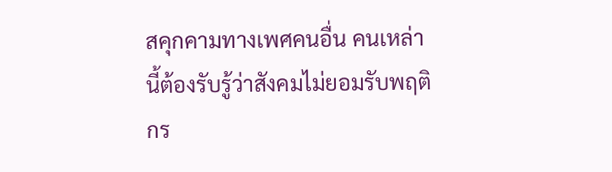สคุกคามทางเพศคนอื่น คนเหล่านี้ต้องรับรู้ว่าสังคมไม่ยอมรับพฤติกร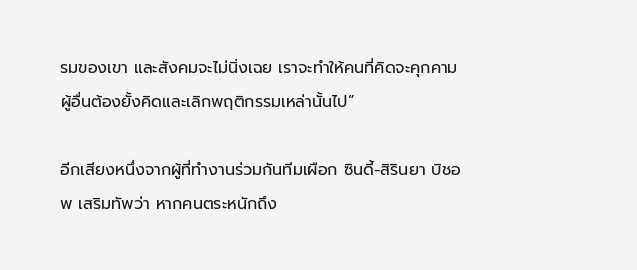รมของเขา และสังคมจะไม่นิ่งเฉย เราจะทำให้คนที่คิดจะคุกคามผู้อื่นต้องยั้งคิดและเลิกพฤติกรรมเหล่านั้นไป”

อีกเสียงหนึ่งจากผู้ที่ทำงานร่วมกันทีมเผือก ซินดี้-สิรินยา บิชอพ เสริมทัพว่า หากคนตระหนักถึง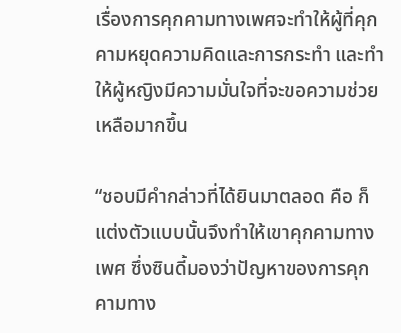เรื่องการคุกคามทางเพศจะทำให้ผู้ที่คุกคามหยุดความคิดและการกระทำ และทำให้ผู้หญิงมีความมั่นใจที่จะขอความช่วยเหลือมากขึ้น

“ชอบมีคำกล่าวที่ได้ยินมาตลอด คือ ก็แต่งตัวแบบนั้นจึงทำให้เขาคุกคามทางเพศ ซึ่งซินดี้มองว่าปัญหาของการคุกคามทาง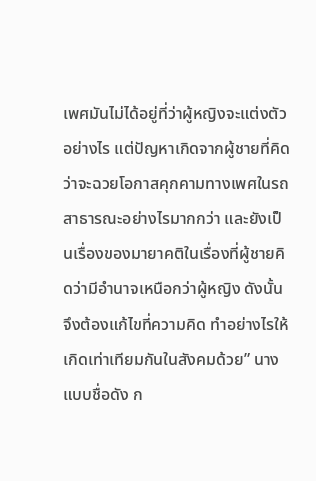เพศมันไม่ได้อยู่ที่ว่าผู้หญิงจะแต่งตัวอย่างไร แต่ปัญหาเกิดจากผู้ชายที่คิดว่าจะฉวยโอกาสคุกคามทางเพศในรถสาธารณะอย่างไรมากกว่า และยังเป็นเรื่องของมายาคติในเรื่องที่ผู้ชายคิดว่ามีอำนาจเหนือกว่าผู้หญิง ดังนั้นจึงต้องแก้ไขที่ความคิด ทำอย่างไรให้เกิดเท่าเทียมกันในสังคมด้วย” นางแบบชื่อดัง ก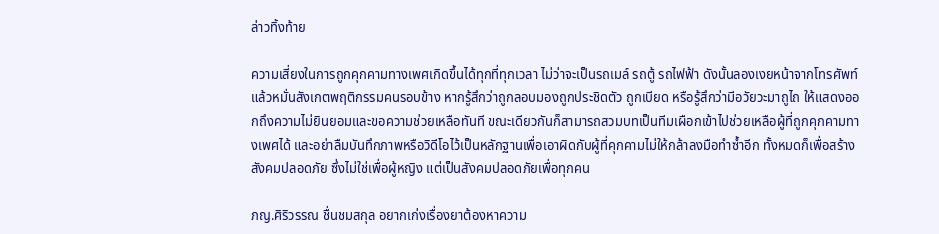ล่าวทิ้งท้าย

ความเสี่ยงในการถูกคุกคามทางเพศเกิดขึ้นได้ทุกที่ทุกเวลา ไม่ว่าจะเป็นรถเมล์ รถตู้ รถไฟฟ้า ดังนั้นลองเงยหน้าจากโทรศัพท์แล้วหมั่นสังเกตพฤติกรรมคนรอบข้าง หากรู้สึกว่าถูกลอบมองถูกประชิดตัว ถูกเบียด หรือรู้สึกว่ามีอวัยวะมาถูไถ ให้แสดงออกถึงความไม่ยินยอมและขอความช่วยเหลือทันที ขณะเดียวกันก็สามารถสวมบทเป็นทีมเผือกเข้าไปช่วยเหลือผู้ที่ถูกคุกคามทางเพศได้ และอย่าลืมบันทึกภาพหรือวิดีโอไว้เป็นหลักฐานเพื่อเอาผิดกับผู้ที่คุกคามไม่ให้กล้าลงมือทำซ้ำอีก ทั้งหมดก็เพื่อสร้างสังคมปลอดภัย ซึ่งไม่ใช่เพื่อผู้หญิง แต่เป็นสังคมปลอดภัยเพื่อทุกคน

ภญ.ศิริวรรณ ชื่นชมสกุล อยากเก่งเรื่องยาต้องหาความ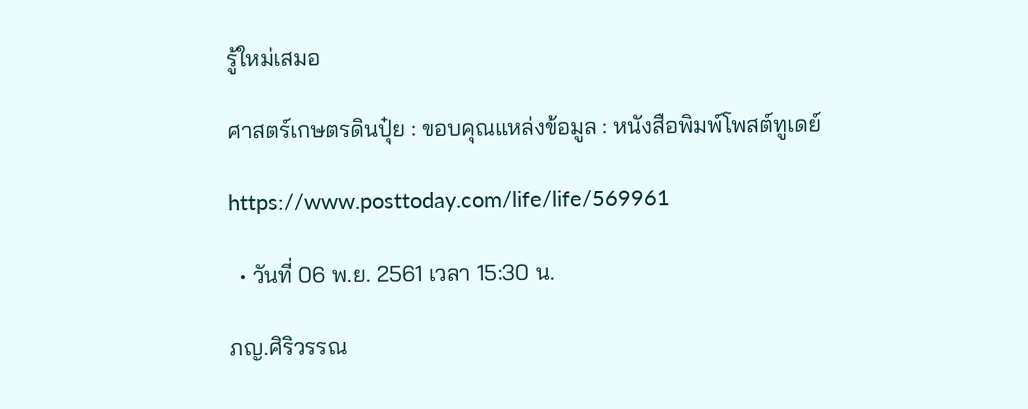รู้ใหม่เสมอ

ศาสตร์เกษตรดินปุ๋ย : ขอบคุณแหล่งข้อมูล : หนังสือพิมพ์โพสต์ทูเดย์

https://www.posttoday.com/life/life/569961

  • วันที่ 06 พ.ย. 2561 เวลา 15:30 น.

ภญ.ศิริวรรณ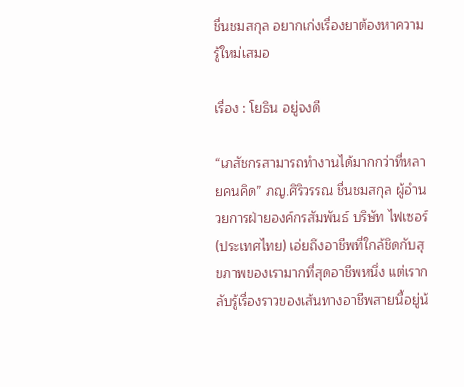ชื่นชมสกุล อยากเก่งเรื่องยาต้องหาความรู้ใหม่เสมอ

เรื่อง : โยธิน อยู่จงดี

“เภสัชกรสามารถทำงานได้มากกว่าที่หลายคนคิด” ภญ.ศิริวรรณ ชื่นชมสกุล ผู้อำนวยการฝ่ายองค์กรสัมพันธ์ บริษัท ไฟเซอร์ (ประเทศไทย) เอ่ยถึงอาชีพที่ใกล้ชิดกับสุขภาพของเรามากที่สุดอาชีพหนึ่ง แต่เรากลับรู้เรื่องราวของเส้นทางอาชีพสายนี้อยู่น้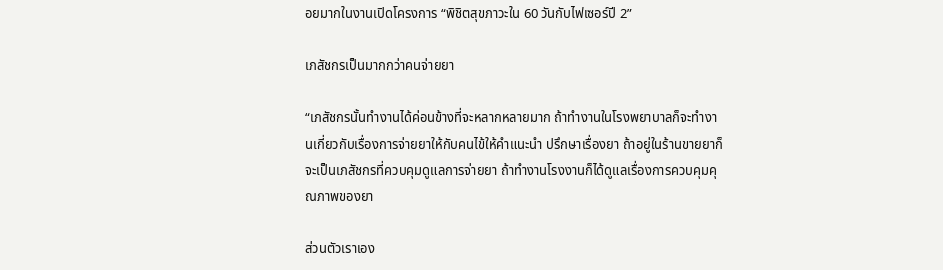อยมากในงานเปิดโครงการ “พิชิตสุขภาวะใน 60 วันกับไฟเซอร์ปี 2”

เภสัชกรเป็นมากกว่าคนจ่ายยา

“เภสัชกรนั้นทำงานได้ค่อนข้างที่จะหลากหลายมาก ถ้าทำงานในโรงพยาบาลก็จะทำงานเกี่ยวกับเรื่องการจ่ายยาให้กับคนไข้ให้คำแนะนำ ปรึกษาเรื่องยา ถ้าอยู่ในร้านขายยาก็จะเป็นเภสัชกรที่ควบคุมดูแลการจ่ายยา ถ้าทำงานโรงงานก็ได้ดูแลเรื่องการควบคุมคุณภาพของยา

ส่วนตัวเราเอง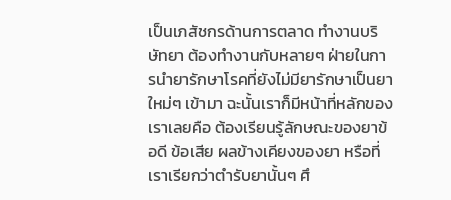เป็นเภสัชกรด้านการตลาด ทำงานบริษัทยา ต้องทำงานกับหลายๆ ฝ่ายในการนำยารักษาโรคที่ยังไม่มียารักษาเป็นยาใหม่ๆ เข้ามา ฉะนั้นเราก็มีหน้าที่หลักของเราเลยคือ ต้องเรียนรู้ลักษณะของยาข้อดี ข้อเสีย ผลข้างเคียงของยา หรือที่เราเรียกว่าตำรับยานั้นๆ ศึ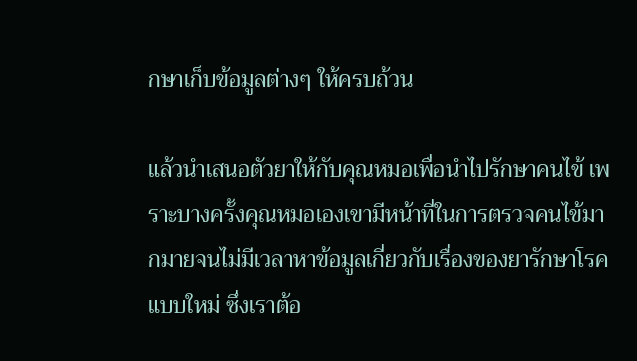กษาเก็บข้อมูลต่างๆ ให้ครบถ้วน

แล้วนำเสนอตัวยาให้กับคุณหมอเพื่อนำไปรักษาคนไข้ เพราะบางครั้งคุณหมอเองเขามีหน้าที่ในการตรวจคนไข้มากมายจนไม่มีเวลาหาข้อมูลเกี่ยวกับเรื่องของยารักษาโรคแบบใหม่ ซึ่งเราต้อ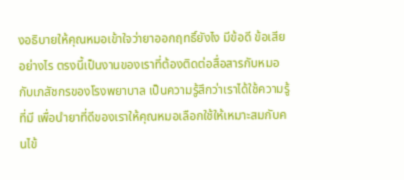งอธิบายให้คุณหมอเข้าใจว่ายาออกฤทธิ์ยังไง มีข้อดี ข้อเสียอย่างไร ตรงนี้เป็นงานของเราที่ต้องติดต่อสื่อสารกับหมอกับเภสัชกรของโรงพยาบาล เป็นความรู้สึกว่าเราได้ใช้ความรู้ที่มี เพื่อนำยาที่ดีของเราให้คุณหมอเลือกใช้ให้เหมาะสมกับคนไข้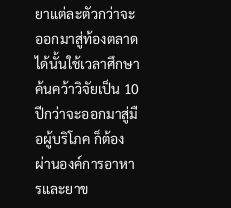ยาแต่ละตัวกว่าจะออกมาสู่ท้องตลาดได้นั้นใช้เวลาศึกษาค้นคว้าวิจัยเป็น 10 ปีกว่าจะออกมาสู่มือผู้บริโภค ก็ต้องผ่านองค์การอาหารและยาข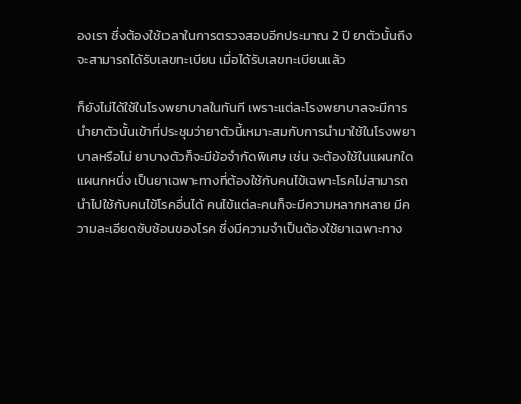องเรา ซึ่งต้องใช้เวลาในการตรวจสอบอีกประมาณ 2 ปี ยาตัวนั้นถึงจะสามารถได้รับเลขทะเบียน เมื่อได้รับเลขทะเบียนแล้ว

ก็ยังไม่ได้ใช้ในโรงพยาบาลในทันที เพราะแต่ละโรงพยาบาลจะมีการนำยาตัวนั้นเข้าที่ประชุมว่ายาตัวนี้เหมาะสมกับการนำมาใช้ในโรงพยาบาลหรือไม่ ยาบางตัวก็จะมีข้อจำกัดพิเศษ เช่น จะต้องใช้ในแผนกใดแผนกหนึ่ง เป็นยาเฉพาะทางที่ต้องใช้กับคนไข้เฉพาะโรคไม่สามารถนำไปใช้กับคนไข้โรคอื่นได้ คนไข้แต่ละคนก็จะมีความหลากหลาย มีความละเอียดซับซ้อนของโรค ซึ่งมีความจำเป็นต้องใช้ยาเฉพาะทาง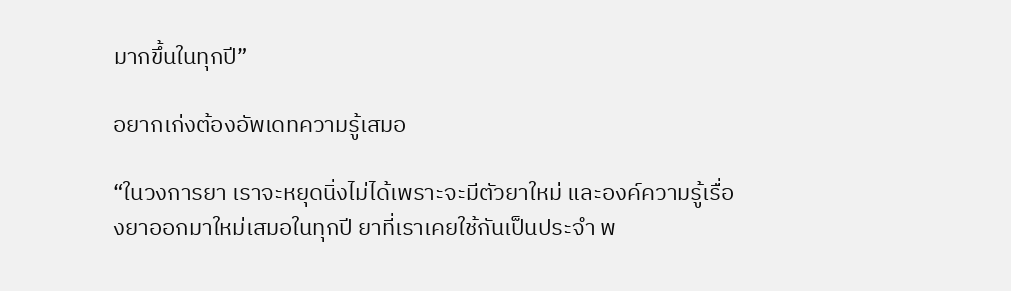มากขึ้นในทุกปี”

อยากเก่งต้องอัพเดทความรู้เสมอ

“ในวงการยา เราจะหยุดนิ่งไม่ได้เพราะจะมีตัวยาใหม่ และองค์ความรู้เรื่องยาออกมาใหม่เสมอในทุกปี ยาที่เราเคยใช้กันเป็นประจำ พ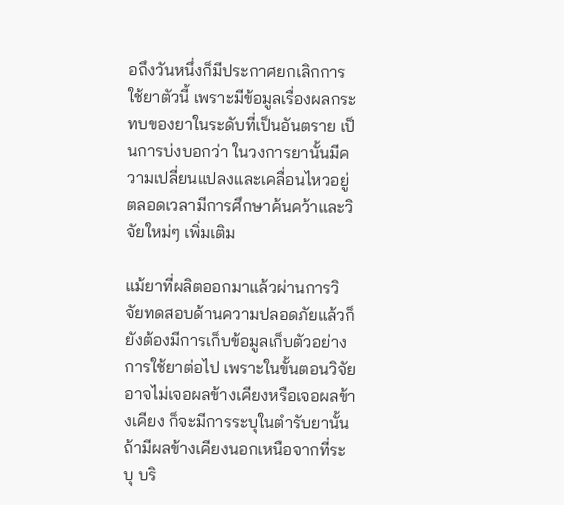อถึงวันหนึ่งก็มีประกาศยกเลิกการใช้ยาตัวนี้ เพราะมีข้อมูลเรื่องผลกระทบของยาในระดับที่เป็นอันตราย เป็นการบ่งบอกว่า ในวงการยานั้นมีความเปลี่ยนแปลงและเคลื่อนไหวอยู่ตลอดเวลามีการศึกษาค้นคว้าและวิจัยใหม่ๆ เพิ่มเติม

แม้ยาที่ผลิตออกมาแล้วผ่านการวิจัยทดสอบด้านความปลอดภัยแล้วก็ยังต้องมีการเก็บข้อมูลเก็บตัวอย่างการใช้ยาต่อไป เพราะในขั้นตอนวิจัยอาจไม่เจอผลข้างเคียงหรือเจอผลข้างเคียง ก็จะมีการระบุในตำรับยานั้น ถ้ามีผลข้างเคียงนอกเหนือจากที่ระบุ บริ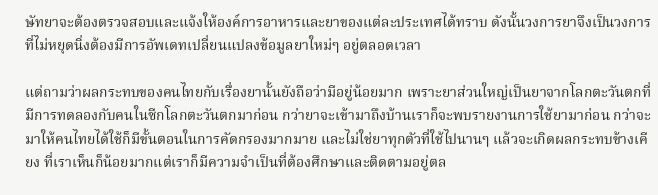ษัทยาจะต้องตรวจสอบและแจ้งให้องค์การอาหารและยาของแต่ละประเทศได้ทราบ ดังนั้นวงการยาจึงเป็นวงการที่ไม่หยุดนิ่งต้องมีการอัพเดทเปลี่ยนแปลงข้อมูลยาใหม่ๆ อยู่ตลอดเวลา

แต่ถามว่าผลกระทบของคนไทยกับเรื่องยานั้นยังถือว่ามีอยู่น้อยมาก เพราะยาส่วนใหญ่เป็นยาจากโลกตะวันตกที่มีการทดลองกับคนในซีกโลกตะวันตกมาก่อน กว่ายาจะเข้ามาถึงบ้านเราก็จะพบรายงานการใช้ยามาก่อน กว่าจะมาให้คนไทยได้ใช้ก็มีขั้นตอนในการคัดกรองมากมาย และไม่ใช่ยาทุกตัวที่ใช้ไปนานๆ แล้วจะเกิดผลกระทบข้างเคียง ที่เราเห็นก็น้อยมากแต่เราก็มีความจำเป็นที่ต้องศึกษาและติดตามอยู่ตล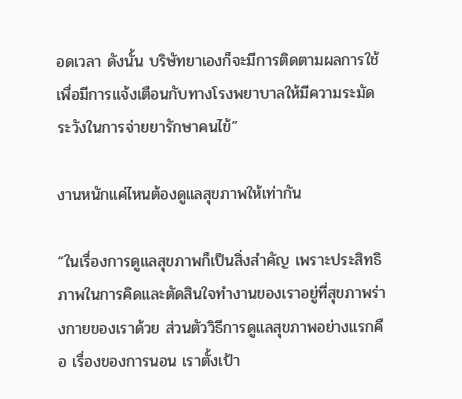อดเวลา ดังนั้น บริษัทยาเองก็จะมีการติดตามผลการใช้ เพื่อมีการแจ้งเตือนกับทางโรงพยาบาลให้มีความระมัดระวังในการจ่ายยารักษาคนไข้”

งานหนักแค่ไหนต้องดูแลสุขภาพให้เท่ากัน

“ในเรื่องการดูแลสุขภาพก็เป็นสิ่งสำคัญ เพราะประสิทธิภาพในการคิดและตัดสินใจทำงานของเราอยู่ที่สุขภาพร่างกายของเราด้วย ส่วนตัววิธีการดูแลสุขภาพอย่างแรกคือ เรื่องของการนอน เราตั้งเป้า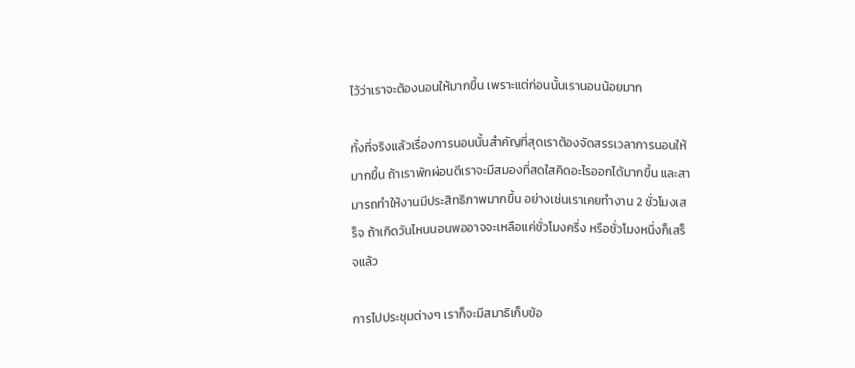ไว้ว่าเราจะต้องนอนให้มากขึ้น เพราะแต่ก่อนนั้นเรานอนน้อยมาก

ทั้งที่จริงแล้วเรื่องการนอนนั้นสำคัญที่สุดเราต้องจัดสรรเวลาการนอนให้มากขึ้น ถ้าเราพักผ่อนดีเราจะมีสมองที่สดใสคิดอะไรออกได้มากขึ้น และสามารถทำให้งานมีประสิทธิภาพมากขึ้น อย่างเช่นเราเคยทำงาน 2 ชั่วโมงเสร็จ ถ้าเกิดวันไหนนอนพออาจจะเหลือแค่ชั่วโมงครึ่ง หรือชั่วโมงหนึ่งก็เสร็จแล้ว

การไปประชุมต่างๆ เราก็จะมีสมาธิเก็บข้อ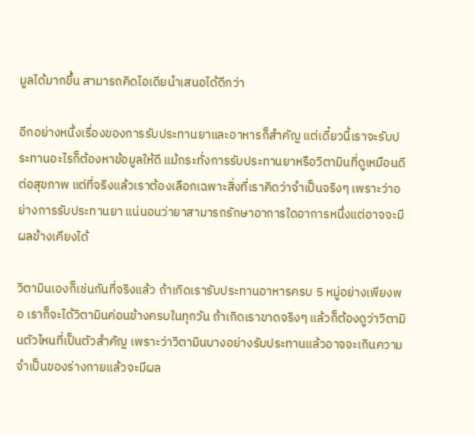มูลได้มากขึ้น สามารถคิดไอเดียนำเสนอได้ดีกว่า

อีกอย่างหนึ่งเรื่องของการรับประทานยาและอาหารก็สำคัญ แต่เดี๋ยวนี้เราจะรับประทานอะไรก็ต้องหาข้อมูลให้ดี แม้กระทั่งการรับประทานยาหรือวิตามินที่ดูเหมือนดีต่อสุขภาพ แต่ที่จริงแล้วเราต้องเลือกเฉพาะสิ่งที่เราคิดว่าจำเป็นจริงๆ เพราะว่าอย่างการรับประทานยา แน่นอนว่ายาสามารถรักษาอาการใดอาการหนึ่งแต่อาจจะมีผลข้างเคียงได้

วิตามินเองก็เช่นกันที่จริงแล้ว ถ้าเกิดเรารับประทานอาหารครบ 5 หมู่อย่างเพียงพอ เราก็จะได้วิตามินค่อนข้างครบในทุกวัน ถ้าเกิดเราขาดจริงๆ แล้วก็ต้องดูว่าวิตามินตัวไหนที่เป็นตัวสำคัญ เพราะว่าวิตามินบางอย่างรับประทานแล้วอาจจะเกินความจำเป็นของร่างกายแล้วจะมีผล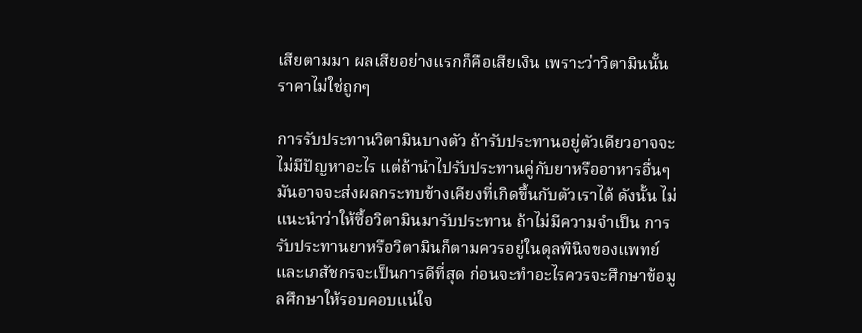เสียตามมา ผลเสียอย่างแรกก็คือเสียเงิน เพราะว่าวิตามินนั้นราคาไม่ใช่ถูกๆ

การรับประทานวิตามินบางตัว ถ้ารับประทานอยู่ตัวเดียวอาจจะไม่มีปัญหาอะไร แต่ถ้านำไปรับประทานคู่กับยาหรืออาหารอื่นๆ มันอาจจะส่งผลกระทบข้างเคียงที่เกิดขึ้นกับตัวเราได้ ดังนั้น ไม่แนะนำว่าให้ซื้อวิตามินมารับประทาน ถ้าไม่มีความจำเป็น การรับประทานยาหรือวิตามินก็ตามควรอยู่ในดุลพินิจของแพทย์และเภสัชกรจะเป็นการดีที่สุด ก่อนจะทำอะไรควรจะศึกษาข้อมูลศึกษาให้รอบคอบแน่ใจ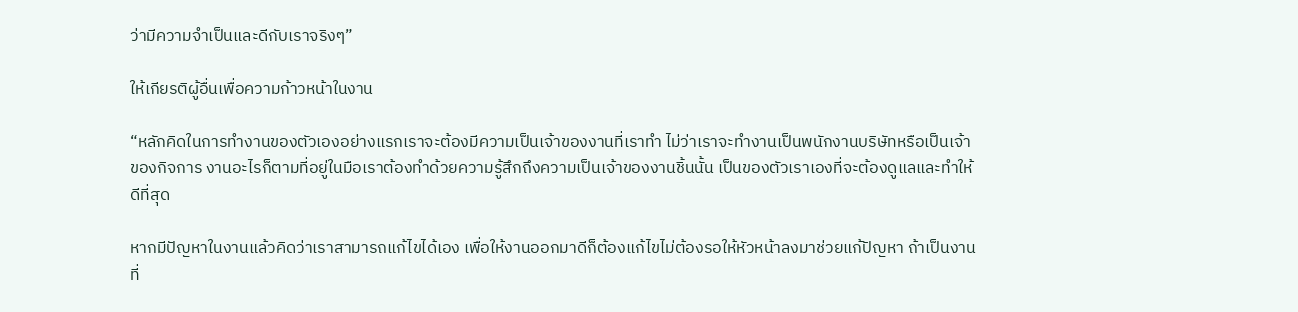ว่ามีความจำเป็นและดีกับเราจริงๆ”

ให้เกียรติผู้อื่นเพื่อความก้าวหน้าในงาน

“หลักคิดในการทำงานของตัวเองอย่างแรกเราจะต้องมีความเป็นเจ้าของงานที่เราทำ ไม่ว่าเราจะทำงานเป็นพนักงานบริษัทหรือเป็นเจ้าของกิจการ งานอะไรก็ตามที่อยู่ในมือเราต้องทำด้วยความรู้สึกถึงความเป็นเจ้าของงานชิ้นนั้น เป็นของตัวเราเองที่จะต้องดูแลและทำให้ดีที่สุด

หากมีปัญหาในงานแล้วคิดว่าเราสามารถแก้ไขได้เอง เพื่อให้งานออกมาดีก็ต้องแก้ไขไม่ต้องรอให้หัวหน้าลงมาช่วยแก้ปัญหา ถ้าเป็นงานที่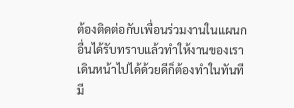ต้องติดต่อกับเพื่อนร่วมงานในแผนกอื่นได้รับทราบแล้วทำให้งานของเราเดินหน้าไปได้ด้วยดีก็ต้องทำในทันที มี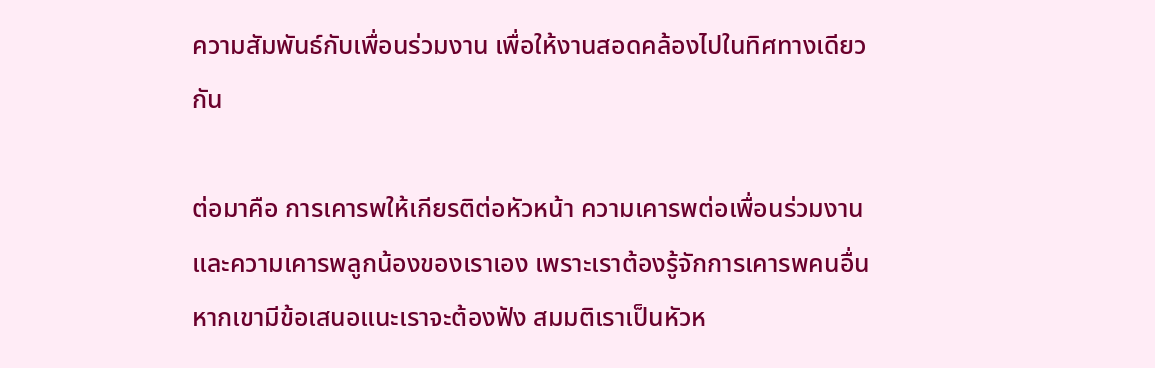ความสัมพันธ์กับเพื่อนร่วมงาน เพื่อให้งานสอดคล้องไปในทิศทางเดียวกัน

ต่อมาคือ การเคารพให้เกียรติต่อหัวหน้า ความเคารพต่อเพื่อนร่วมงาน และความเคารพลูกน้องของเราเอง เพราะเราต้องรู้จักการเคารพคนอื่น หากเขามีข้อเสนอแนะเราจะต้องฟัง สมมติเราเป็นหัวห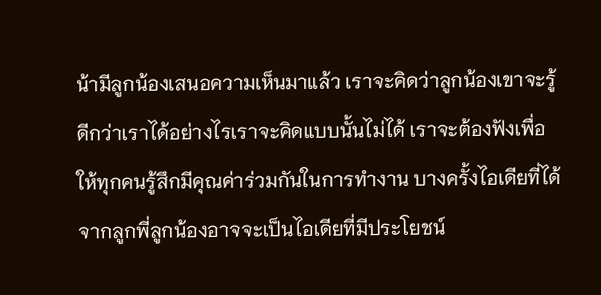น้ามีลูกน้องเสนอความเห็นมาแล้ว เราจะคิดว่าลูกน้องเขาจะรู้ดีกว่าเราได้อย่างไรเราจะคิดแบบนั้นไม่ได้ เราจะต้องฟังเพื่อให้ทุกคนรู้สึกมีคุณค่าร่วมกันในการทำงาน บางครั้งไอเดียที่ได้จากลูกพี่ลูกน้องอาจจะเป็นไอเดียที่มีประโยชน์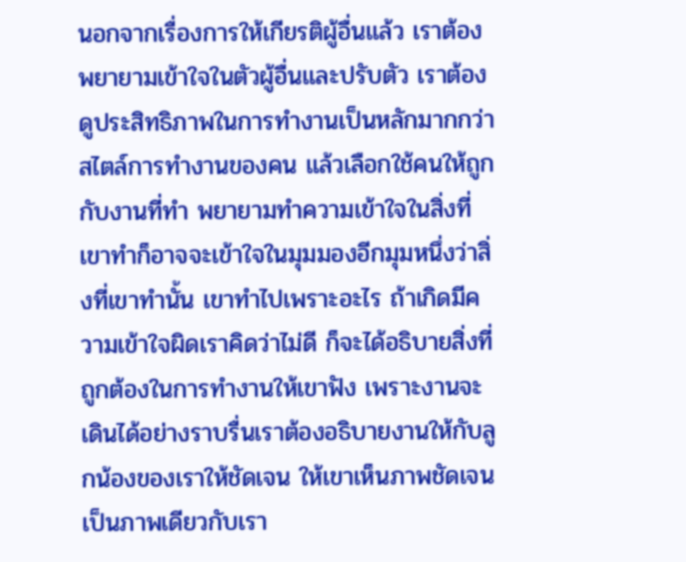นอกจากเรื่องการให้เกียรติผู้อื่นแล้ว เราต้องพยายามเข้าใจในตัวผู้อื่นและปรับตัว เราต้องดูประสิทธิภาพในการทำงานเป็นหลักมากกว่า สไตล์การทำงานของคน แล้วเลือกใช้คนให้ถูกกับงานที่ทำ พยายามทำความเข้าใจในสิ่งที่เขาทำก็อาจจะเข้าใจในมุมมองอีกมุมหนึ่งว่าสิ่งที่เขาทำนั้น เขาทำไปเพราะอะไร ถ้าเกิดมีความเข้าใจผิดเราคิดว่าไม่ดี ก็จะได้อธิบายสิ่งที่ถูกต้องในการทำงานให้เขาฟัง เพราะงานจะเดินได้อย่างราบรื่นเราต้องอธิบายงานให้กับลูกน้องของเราให้ชัดเจน ให้เขาเห็นภาพชัดเจนเป็นภาพเดียวกับเรา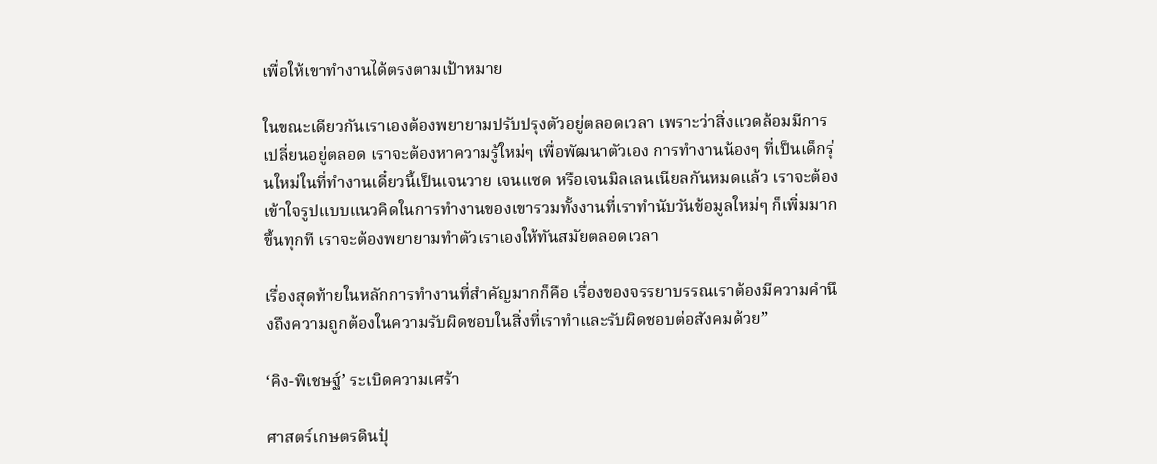เพื่อให้เขาทำงานได้ตรงตามเป้าหมาย

ในขณะเดียวกันเราเองต้องพยายามปรับปรุงตัวอยู่ตลอดเวลา เพราะว่าสิ่งแวดล้อมมีการเปลี่ยนอยู่ตลอด เราจะต้องหาความรู้ใหม่ๆ เพื่อพัฒนาตัวเอง การทำงานน้องๆ ที่เป็นเด็กรุ่นใหม่ในที่ทำงานเดี๋ยวนี้เป็นเจนวาย เจนแซด หรือเจนมิลเลนเนียลกันหมดแล้ว เราจะต้องเข้าใจรูปแบบแนวคิดในการทำงานของเขารวมทั้งงานที่เราทำนับวันข้อมูลใหม่ๆ ก็เพิ่มมากขึ้นทุกที เราจะต้องพยายามทำตัวเราเองให้ทันสมัยตลอดเวลา

เรื่องสุดท้ายในหลักการทำงานที่สำคัญมากก็คือ เรื่องของจรรยาบรรณเราต้องมีความคำนึงถึงความถูกต้องในความรับผิดชอบในสิ่งที่เราทำและรับผิดชอบต่อสังคมด้วย”

‘คิง-พิเชษฐ์’ ระเบิดความเศร้า

ศาสตร์เกษตรดินปุ๋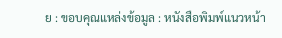ย : ขอบคุณแหล่งข้อมูล : หนังสือพิมพ์แนวหน้า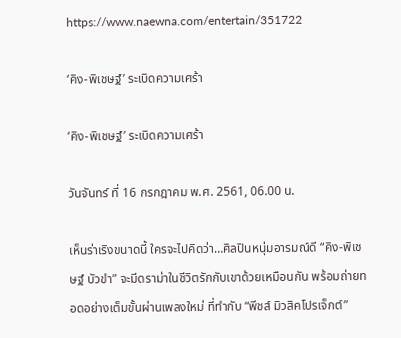https://www.naewna.com/entertain/351722

‘คิง-พิเชษฐ์’ ระเบิดความเศร้า

‘คิง-พิเชษฐ์’ ระเบิดความเศร้า

วันจันทร์ ที่ 16 กรกฎาคม พ.ศ. 2561, 06.00 น.

เห็นร่าเริงขนาดนี้ ใครจะไปคิดว่า…ศิลปินหนุ่มอารมณ์ดี “คิง-พิเชษฐ์ บัวขำ” จะมีดราม่าในชีวิตรักกับเขาด้วยเหมือนกัน พร้อมถ่ายทอดอย่างเต็มขั้นผ่านเพลงใหม่ ที่ทำกับ “พีชส์ มิวสิคโปรเจ็กต์”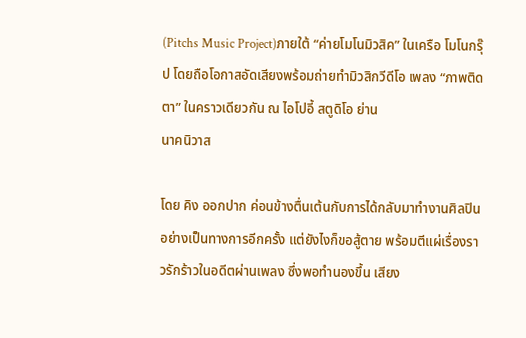(Pitchs Music Project)ภายใต้ “ค่ายโมโนมิวสิค” ในเครือ โมโนกรุ๊ป โดยถือโอกาสอัดเสียงพร้อมถ่ายทำมิวสิกวีดีโอ เพลง “ภาพติดตา” ในคราวเดียวกัน ณ ไอโปอี้ สตูดิโอ ย่าน
นาคนิวาส

โดย คิง ออกปาก ค่อนข้างตื่นเต้นกับการได้กลับมาทำงานศิลปินอย่างเป็นทางการอีกครั้ง แต่ยังไงก็ขอสู้ตาย พร้อมตีแผ่เรื่องราวรักร้าวในอดีตผ่านเพลง ซึ่งพอทำนองขึ้น เสียง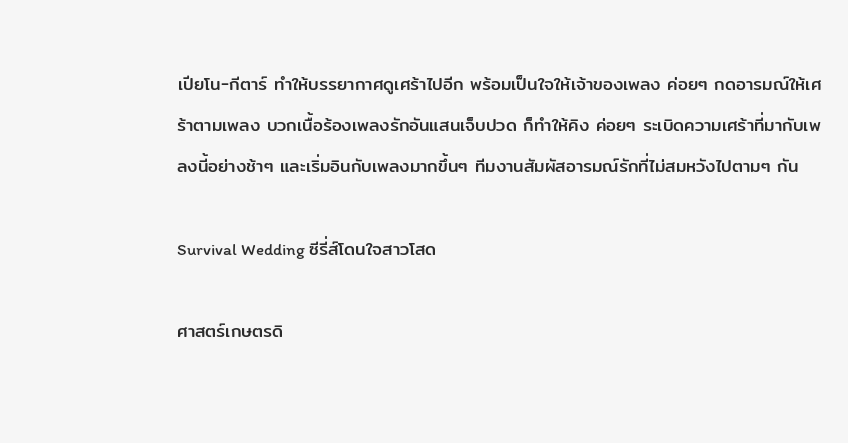เปียโน-กีตาร์ ทำให้บรรยากาศดูเศร้าไปอีก พร้อมเป็นใจให้เจ้าของเพลง ค่อยๆ กดอารมณ์ให้เศร้าตามเพลง บวกเนื้อร้องเพลงรักอันแสนเจ็บปวด ก็ทำให้คิง ค่อยๆ ระเบิดความเศร้าที่มากับเพลงนี้อย่างช้าๆ และเริ่มอินกับเพลงมากขึ้นๆ ทีมงานสัมผัสอารมณ์รักที่ไม่สมหวังไปตามๆ กัน

Survival Wedding ซีรี่ส์โดนใจสาวโสด

ศาสตร์เกษตรดิ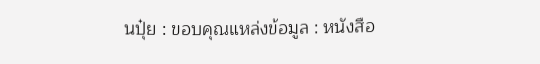นปุ๋ย : ขอบคุณแหล่งข้อมูล : หนังสือ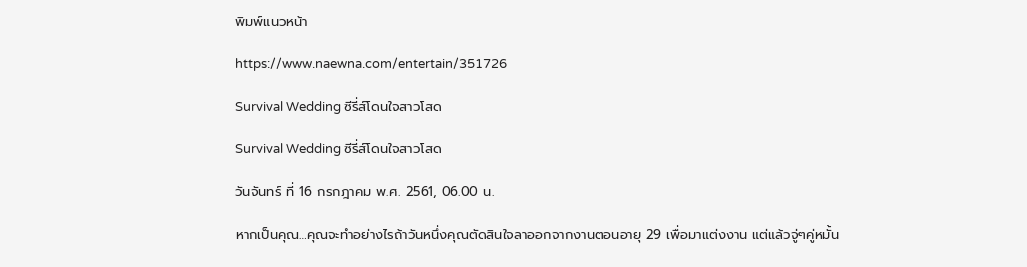พิมพ์แนวหน้า

https://www.naewna.com/entertain/351726

Survival Wedding ซีรี่ส์โดนใจสาวโสด

Survival Wedding ซีรี่ส์โดนใจสาวโสด

วันจันทร์ ที่ 16 กรกฎาคม พ.ศ. 2561, 06.00 น.

หากเป็นคุณ…คุณจะทำอย่างไรถ้าวันหนึ่งคุณตัดสินใจลาออกจากงานตอนอายุ 29 เพื่อมาแต่งงาน แต่แล้วจู่ๆคู่หมั้น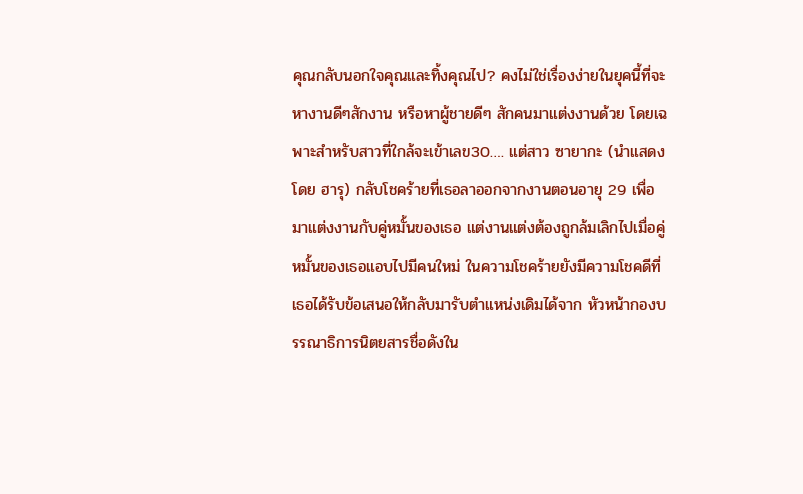คุณกลับนอกใจคุณและทิ้งคุณไป? คงไม่ใช่เรื่องง่ายในยุคนี้ที่จะหางานดีๆสักงาน หรือหาผู้ชายดีๆ สักคนมาแต่งงานด้วย โดยเฉพาะสำหรับสาวที่ใกล้จะเข้าเลข30…. แต่สาว ซายากะ (นำแสดงโดย ฮารุ) กลับโชคร้ายที่เธอลาออกจากงานตอนอายุ 29 เพื่อมาแต่งงานกับคู่หมั้นของเธอ แต่งานแต่งต้องถูกล้มเลิกไปเมื่อคู่หมั้นของเธอแอบไปมีคนใหม่ ในความโชคร้ายยังมีความโชคดีที่เธอได้รับข้อเสนอให้กลับมารับตำแหน่งเดิมได้จาก หัวหน้ากองบรรณาธิการนิตยสารชื่อดังใน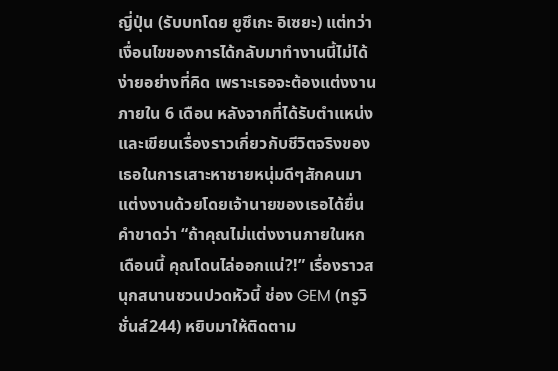ญี่ปุ่น (รับบทโดย ยูซึเกะ อิเซยะ) แต่ทว่าเงื่อนไขของการได้กลับมาทำงานนี้ไม่ได้ง่ายอย่างที่คิด เพราะเธอจะต้องแต่งงานภายใน 6 เดือน หลังจากที่ได้รับตำแหน่ง และเขียนเรื่องราวเกี่ยวกับชีวิตจริงของเธอในการเสาะหาชายหนุ่มดีๆสักคนมาแต่งงานด้วยโดยเจ้านายของเธอได้ยื่นคำขาดว่า “ถ้าคุณไม่แต่งงานภายในหกเดือนนี้ คุณโดนไล่ออกแน่?!” เรื่องราวสนุกสนานชวนปวดหัวนี้ ช่อง GEM (ทรูวิชั่นส์244) หยิบมาให้ติดตาม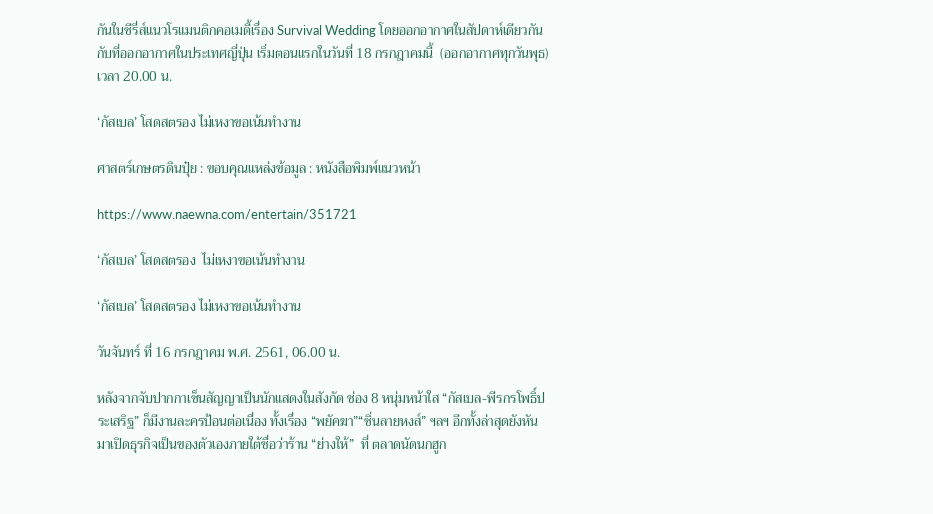กันในซีรี่ส์แนวโรแมนติกคอเมดี้เรื่อง Survival Wedding โดยออกอากาศในสัปดาห์เดียวกันกับที่ออกอากาศในประเทศญี่ปุ่น เริ่มตอนแรกในวันที่ 18 กรกฎาคมนี้  (ออกอากาศทุกวันพุธ) เวลา 20.00 น.

‘กัสเบล’ โสดสตรอง ไม่เหงาขอเน้นทำงาน

ศาสตร์เกษตรดินปุ๋ย : ขอบคุณแหล่งข้อมูล : หนังสือพิมพ์แนวหน้า

https://www.naewna.com/entertain/351721

‘กัสเบล’ โสดสตรอง  ไม่เหงาขอเน้นทำงาน

‘กัสเบล’ โสดสตรอง ไม่เหงาขอเน้นทำงาน

วันจันทร์ ที่ 16 กรกฎาคม พ.ศ. 2561, 06.00 น.

หลังจากจับปากกาเซ็นสัญญาเป็นนักแสดงในสังกัด ช่อง 8 หนุ่มหน้าใส “กัสเบล-พีรกรโพธิ์ประเสริฐ” ก็มีงานละครป้อนต่อเนื่อง ทั้งเรื่อง “พยัคฆา”“ซิ่นลายหงส์” ฯลฯ อีกทั้งล่าสุดยังหันมาเปิดธุรกิจเป็นของตัวเองภายใต้ชื่อว่าร้าน “ย่างให้”  ที่ ตลาดนัดนกฮูก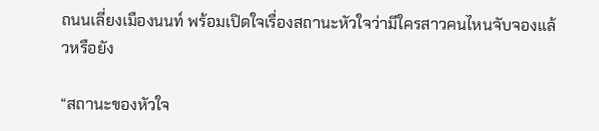ถนนเลี่ยงเมืองนนท์ พร้อมเปิดใจเรื่องสถานะหัวใจว่ามีใครสาวคนไหนจับจองแล้วหรือยัง

“สถานะของหัวใจ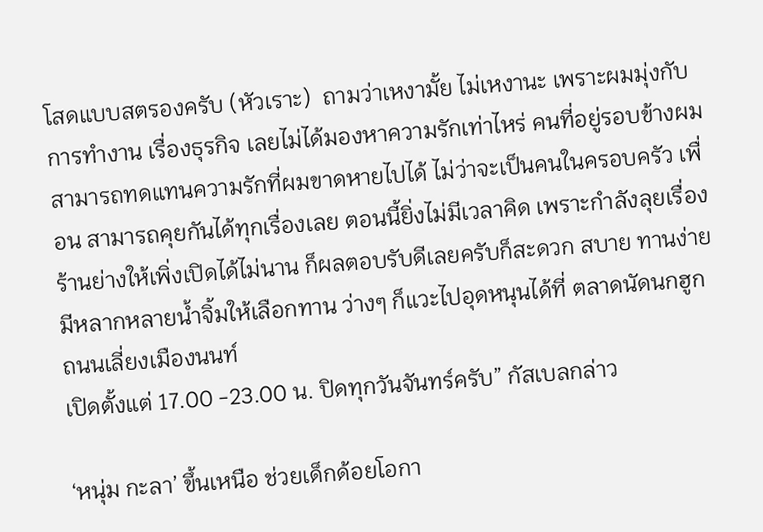โสดแบบสตรองครับ (หัวเราะ)  ถามว่าเหงามั้ย ไม่เหงานะ เพราะผมมุ่งกับการทำงาน เรื่องธุรกิจ เลยไม่ได้มองหาความรักเท่าไหร่ คนที่อยู่รอบข้างผมสามารถทดแทนความรักที่ผมขาดหายไปได้ ไม่ว่าจะเป็นคนในครอบครัว เพื่อน สามารถคุยกันได้ทุกเรื่องเลย ตอนนี้ยิ่งไม่มีเวลาคิด เพราะกำลังลุยเรื่องร้านย่างให้เพิ่งเปิดได้ไม่นาน ก็ผลตอบรับดีเลยครับก็สะดวก สบาย ทานง่าย มีหลากหลายน้ำจิ้มให้เลือกทาน ว่างๆ ก็แวะไปอุดหนุนได้ที่ ตลาดนัดนกฮูก ถนนเลี่ยงเมืองนนท์
เปิดตั้งแต่ 17.00 -23.00 น. ปิดทุกวันจันทร์ครับ” กัสเบลกล่าว

‘หนุ่ม กะลา’ ขึ้นเหนือ ช่วยเด็กด้อยโอกา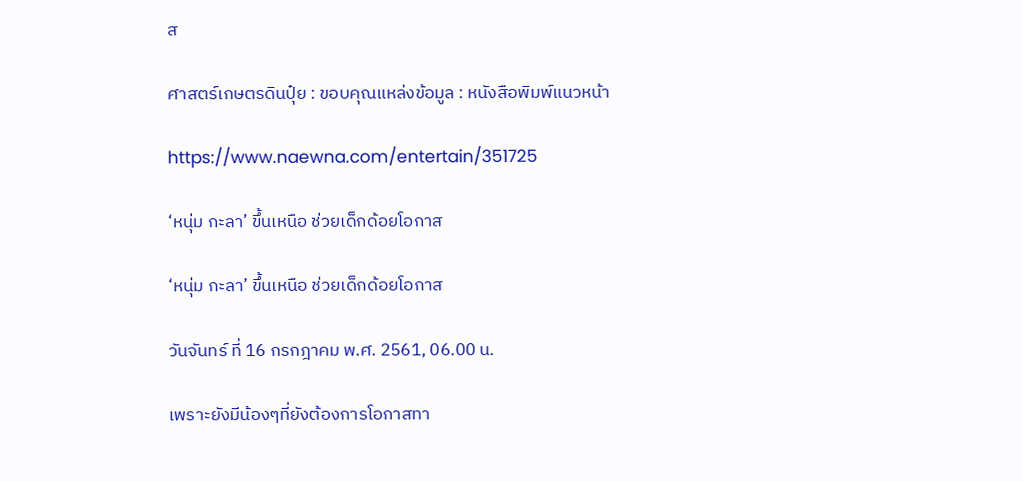ส

ศาสตร์เกษตรดินปุ๋ย : ขอบคุณแหล่งข้อมูล : หนังสือพิมพ์แนวหน้า

https://www.naewna.com/entertain/351725

‘หนุ่ม กะลา’ ขึ้นเหนือ ช่วยเด็กด้อยโอกาส

‘หนุ่ม กะลา’ ขึ้นเหนือ ช่วยเด็กด้อยโอกาส

วันจันทร์ ที่ 16 กรกฎาคม พ.ศ. 2561, 06.00 น.

เพราะยังมีน้องๆที่ยังต้องการโอกาสทา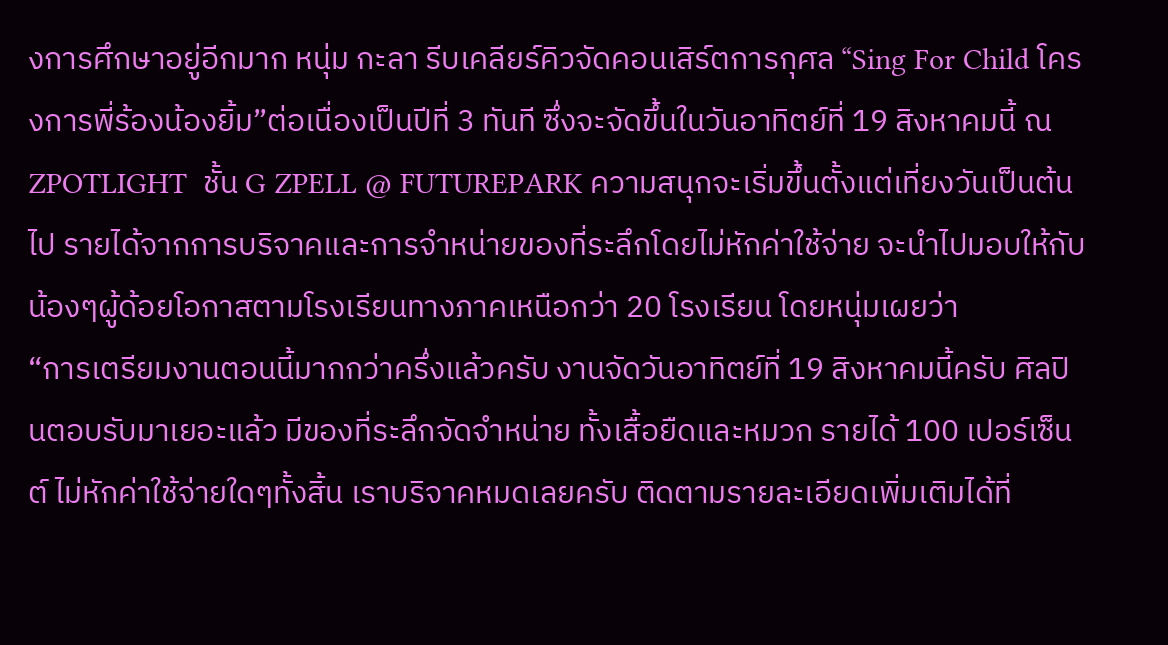งการศึกษาอยู่อีกมาก หนุ่ม กะลา รีบเคลียร์คิวจัดคอนเสิร์ตการกุศล “Sing For Child โครงการพี่ร้องน้องยิ้ม”ต่อเนื่องเป็นปีที่ 3 ทันที ซึ่งจะจัดขึ้นในวันอาทิตย์ที่ 19 สิงหาคมนี้ ณ  ZPOTLIGHT  ชั้น G ZPELL @ FUTUREPARK ความสนุกจะเริ่มขึ้นตั้งแต่เที่ยงวันเป็นต้นไป รายได้จากการบริจาคและการจำหน่ายของที่ระลึกโดยไม่หักค่าใช้จ่าย จะนำไปมอบให้กับน้องๆผู้ด้อยโอกาสตามโรงเรียนทางภาคเหนือกว่า 20 โรงเรียน โดยหนุ่มเผยว่า
“การเตรียมงานตอนนี้มากกว่าครึ่งแล้วครับ งานจัดวันอาทิตย์ที่ 19 สิงหาคมนี้ครับ ศิลปินตอบรับมาเยอะแล้ว มีของที่ระลึกจัดจำหน่าย ทั้งเสื้อยืดและหมวก รายได้ 100 เปอร์เซ็นต์ ไม่หักค่าใช้จ่ายใดๆทั้งสิ้น เราบริจาคหมดเลยครับ ติดตามรายละเอียดเพิ่มเติมได้ที่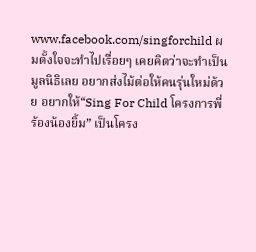www.facebook.com/singforchild ผมตั้งใจจะทำไปเรื่อยๆ เคยคิดว่าจะทำเป็นมูลนิธิเลย อยากส่งไม้ต่อให้คนรุ่นใหม่ด้วย อยากให้“Sing For Child โครงการพี่ร้องน้องยิ้ม” เป็นโครง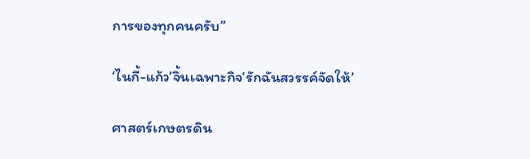การของทุกคนครับ”

‘ไนกี้-แก้ว’จิ้นเฉพาะกิจ‘รักฉันสวรรค์จัดให้’

ศาสตร์เกษตรดิน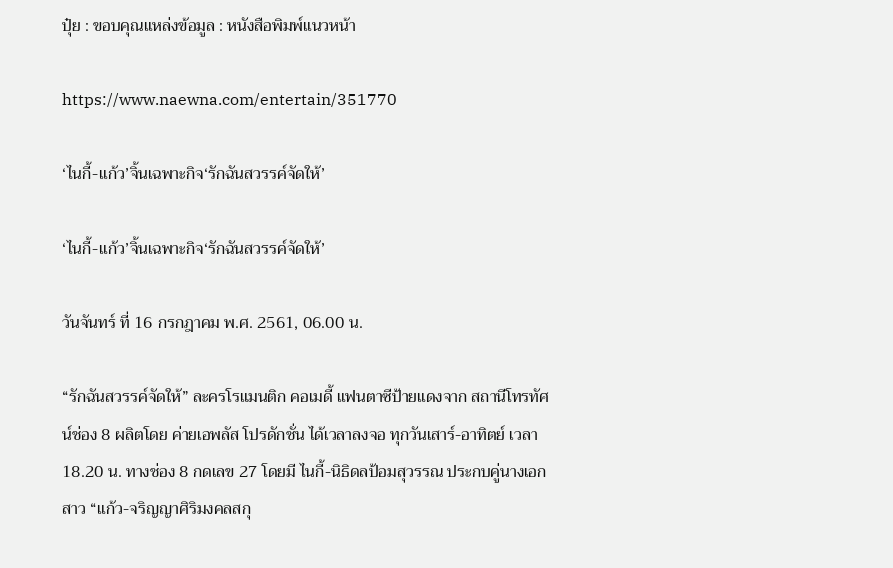ปุ๋ย : ขอบคุณแหล่งข้อมูล : หนังสือพิมพ์แนวหน้า

https://www.naewna.com/entertain/351770

‘ไนกี้-แก้ว’จิ้นเฉพาะกิจ‘รักฉันสวรรค์จัดให้’

‘ไนกี้-แก้ว’จิ้นเฉพาะกิจ‘รักฉันสวรรค์จัดให้’

วันจันทร์ ที่ 16 กรกฎาคม พ.ศ. 2561, 06.00 น.

“รักฉันสวรรค์จัดให้” ละครโรแมนติก คอเมดี้ แฟนตาซีป้ายแดงจาก สถานีโทรทัศน์ช่อง 8 ผลิตโดย ค่ายเอพลัส โปรดักชั่น ได้เวลาลงจอ ทุกวันเสาร์-อาทิตย์ เวลา 18.20 น. ทางช่อง 8 กดเลข 27 โดยมี ไนกี้-นิธิดลป้อมสุวรรณ ประกบคู่นางเอกสาว “แก้ว-จริญญาศิริมงคลสกุ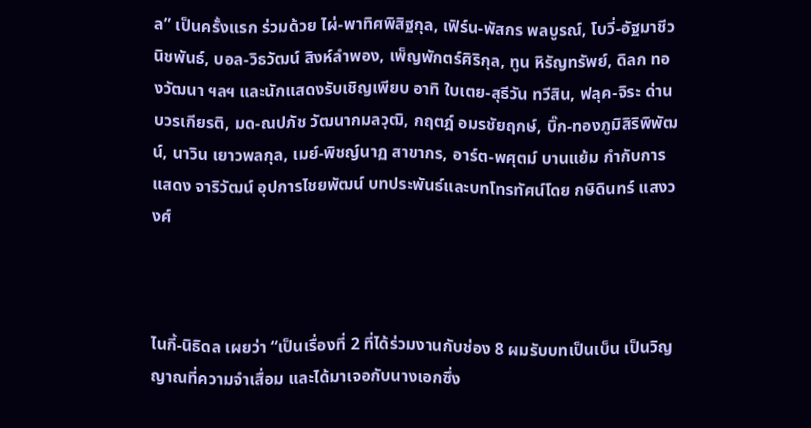ล” เป็นครั้งแรก ร่วมด้วย ไผ่-พาทิศพิสิฐกุล, เฟิร์น-พัสกร พลบูรณ์, โบวี่-อัฐมาชีวนิชพันธ์, บอล-วิธวัฒน์ สิงห์ลำพอง, เพ็ญพักตร์ศิริกุล, ทูน หิรัญทรัพย์, ดิลก ทองวัฒนา ฯลฯ และนักแสดงรับเชิญเพียบ อาทิ ใบเตย-สุธีวัน ทวีสิน, ฟลุค-จิระ ด่านบวรเกียรติ, มด-ณปภัช วัฒนากมลวุฒิ, กฤตฎ์ อมรชัยฤกษ์, บิ๊ก-ทองภูมิสิริพิพัฒน์, นาวิน เยาวพลกุล, เมย์-พิชญ์นาฏ สาขากร, อาร์ต-พศุตม์ บานแย้ม กำกับการแสดง จาริวัฒน์ อุปการไชยพัฒน์ บทประพันธ์และบทโทรทัศน์โดย กษิดินทร์ แสงวงศ์



ไนกี้-นิธิดล เผยว่า “เป็นเรื่องที่ 2 ที่ได้ร่วมงานกับช่อง 8 ผมรับบทเป็นเบ็น เป็นวิญญาณที่ความจำเสื่อม และได้มาเจอกับนางเอกซึ่ง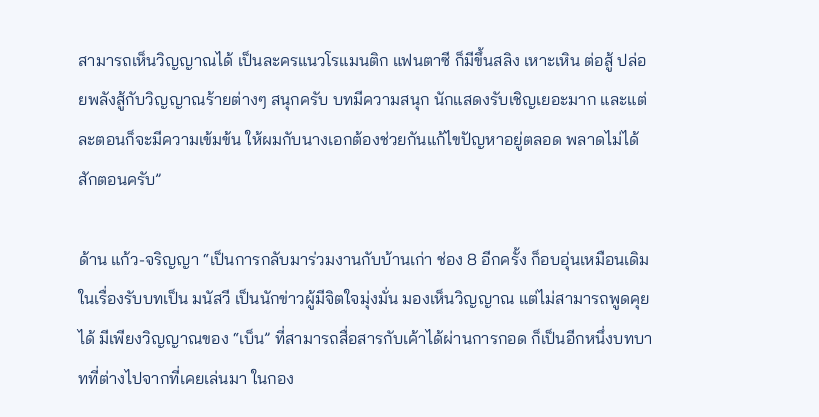สามารถเห็นวิญญาณได้ เป็นละครแนวโรแมนติก แฟนตาซี ก็มีขึ้นสลิง เหาะเหิน ต่อสู้ ปล่อยพลังสู้กับวิญญาณร้ายต่างๆ สนุกครับ บทมีความสนุก นักแสดงรับเชิญเยอะมาก และแต่ละตอนก็จะมีความเข้มข้น ให้ผมกับนางเอกต้องช่วยกันแก้ไขปัญหาอยู่ตลอด พลาดไม่ได้สักตอนครับ”

ด้าน แก้ว-จริญญา “เป็นการกลับมาร่วมงานกับบ้านเก่า ช่อง 8 อีกครั้ง ก็อบอุ่นเหมือนเดิม ในเรื่องรับบทเป็น มนัสวี เป็นนักข่าวผู้มีจิตใจมุ่งมั่น มองเห็นวิญญาณ แต่ไม่สามารถพูดคุยได้ มีเพียงวิญญาณของ “เบ็น” ที่สามารถสื่อสารกับเค้าได้ผ่านการกอด ก็เป็นอีกหนึ่งบทบาทที่ต่างไปจากที่เคยเล่นมา ในกอง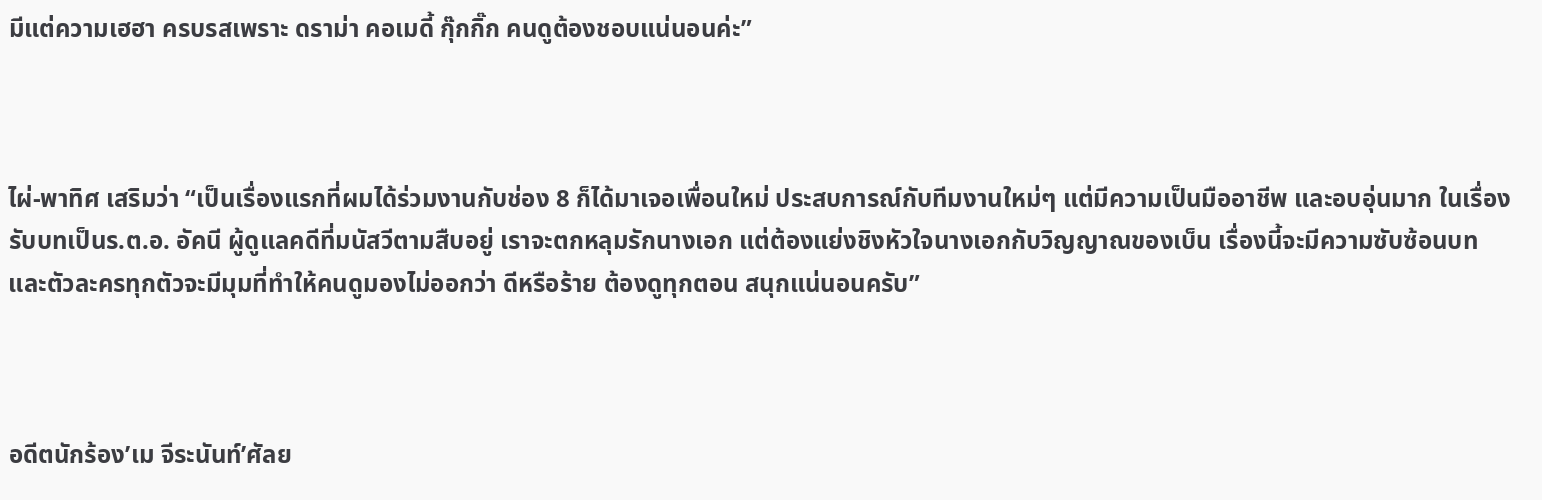มีแต่ความเฮฮา ครบรสเพราะ ดราม่า คอเมดี้ กุ๊กกิ๊ก คนดูต้องชอบแน่นอนค่ะ”



ไผ่-พาทิศ เสริมว่า “เป็นเรื่องแรกที่ผมได้ร่วมงานกับช่อง 8 ก็ได้มาเจอเพื่อนใหม่ ประสบการณ์กับทีมงานใหม่ๆ แต่มีความเป็นมืออาชีพ และอบอุ่นมาก ในเรื่องรับบทเป็นร.ต.อ. อัคนี ผู้ดูแลคดีที่มนัสวีตามสืบอยู่ เราจะตกหลุมรักนางเอก แต่ต้องแย่งชิงหัวใจนางเอกกับวิญญาณของเบ็น เรื่องนี้จะมีความซับซ้อนบทและตัวละครทุกตัวจะมีมุมที่ทำให้คนดูมองไม่ออกว่า ดีหรือร้าย ต้องดูทุกตอน สนุกแน่นอนครับ”



อดีตนักร้อง’เม จีระนันท์’ศัลย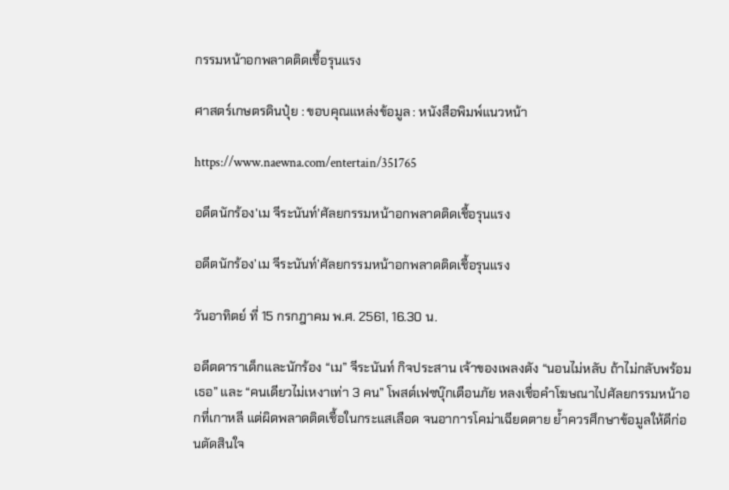กรรมหน้าอกพลาดติดเชื้อรุนแรง

ศาสตร์เกษตรดินปุ๋ย : ขอบคุณแหล่งข้อมูล : หนังสือพิมพ์แนวหน้า

https://www.naewna.com/entertain/351765

อดีตนักร้อง'เม จีระนันท์'ศัลยกรรมหน้าอกพลาดติดเชื้อรุนแรง

อดีตนักร้อง’เม จีระนันท์’ศัลยกรรมหน้าอกพลาดติดเชื้อรุนแรง

วันอาทิตย์ ที่ 15 กรกฎาคม พ.ศ. 2561, 16.30 น.

อดีตดาราเด็กและนักร้อง “เม” จีระนันท์ กิจประสาน เจ้าของเพลงดัง “นอนไม่หลับ ถ้าไม่กลับพร้อมเธอ” และ “คนเดียวไม่เหงาเท่า 3 คน” โพสต์เฟซบุ๊กเตือนภัย หลงเชื่อคำโฆษณาไปศัลยกรรมหน้าอกที่เกาหลี แต่ผิดพลาดติดเชื้อในกระแสเลือด จนอาการโคม่าเฉียดตาย ย้ำควรศึกษาข้อมูลให้ดีก่อนตัดสินใจ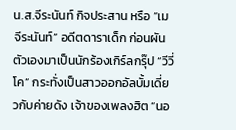น.ส.จีระนันท์ กิจประสาน หรือ “เม จีระนันท์” อดีตดาราเด็ก ก่อนผันตัวเองมาเป็นนักร้องเกิร์ลกรุ๊ป “วีวี่โค” กระทั่งเป็นสาวออกอัลบั้มเดี่ยวกับค่ายดัง เจ้าของเพลงฮิต “นอ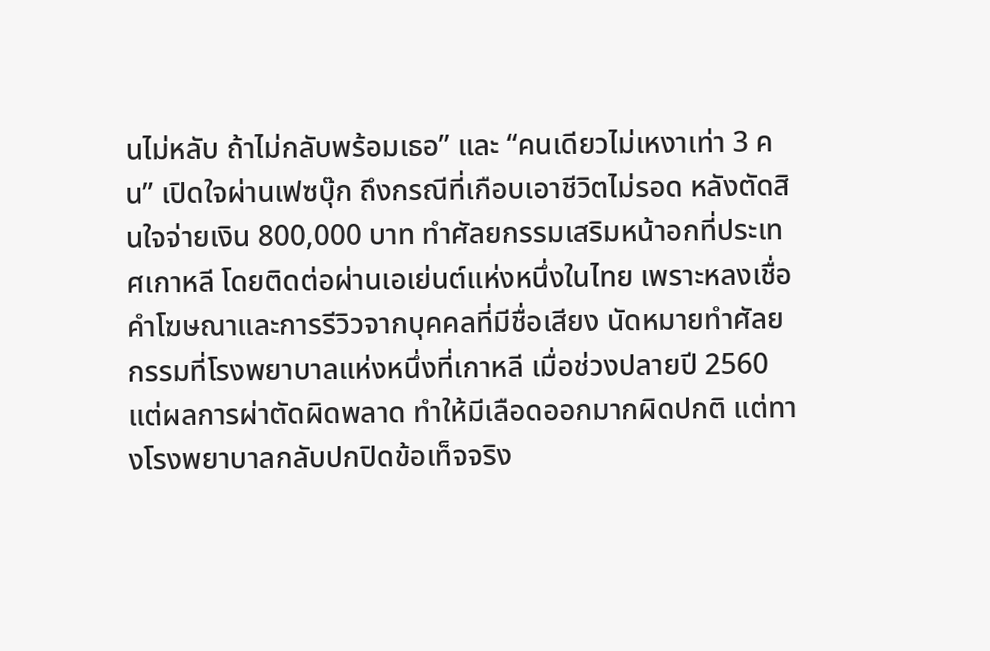นไม่หลับ ถ้าไม่กลับพร้อมเธอ” และ “คนเดียวไม่เหงาเท่า 3 คน” เปิดใจผ่านเฟซบุ๊ก ถึงกรณีที่เกือบเอาชีวิตไม่รอด หลังตัดสินใจจ่ายเงิน 800,000 บาท ทำศัลยกรรมเสริมหน้าอกที่ประเทศเกาหลี โดยติดต่อผ่านเอเย่นต์แห่งหนึ่งในไทย เพราะหลงเชื่อคำโฆษณาและการรีวิวจากบุคคลที่มีชื่อเสียง นัดหมายทำศัลยกรรมที่โรงพยาบาลแห่งหนึ่งที่เกาหลี เมื่อช่วงปลายปี 2560 แต่ผลการผ่าตัดผิดพลาด ทำให้มีเลือดออกมากผิดปกติ แต่ทางโรงพยาบาลกลับปกปิดข้อเท็จจริง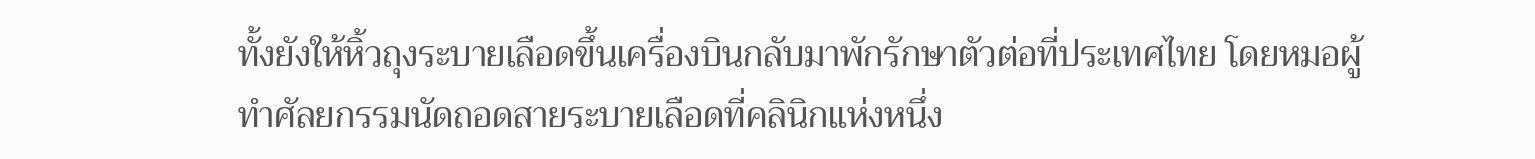ทั้งยังให้หิ้วถุงระบายเลือดขึ้นเครื่องบินกลับมาพักรักษาตัวต่อที่ประเทศไทย โดยหมอผู้ทำศัลยกรรมนัดถอดสายระบายเลือดที่คลินิกแห่งหนึ่ง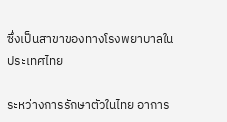ซึ่งเป็นสาขาของทางโรงพยาบาลในประเทศไทย

ระหว่างการรักษาตัวในไทย อาการ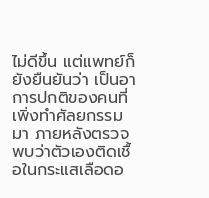ไม่ดีขึ้น แต่แพทย์ก็ยังยืนยันว่า เป็นอาการปกติของคนที่เพิ่งทำศัลยกรรมมา ภายหลังตรวจพบว่าตัวเองติดเชื้อในกระแสเลือดอ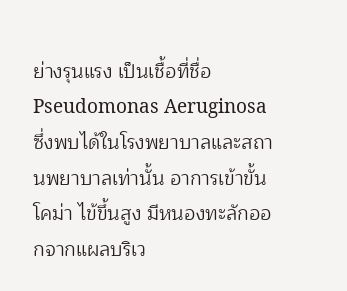ย่างรุนแรง เป็นเชื้อที่ชื่อ Pseudomonas Aeruginosa ซึ่งพบได้ในโรงพยาบาลและสถานพยาบาลเท่านั้น อาการเข้าขั้นโคม่า ไข้ขึ้นสูง มีหนองทะลักออกจากแผลบริเว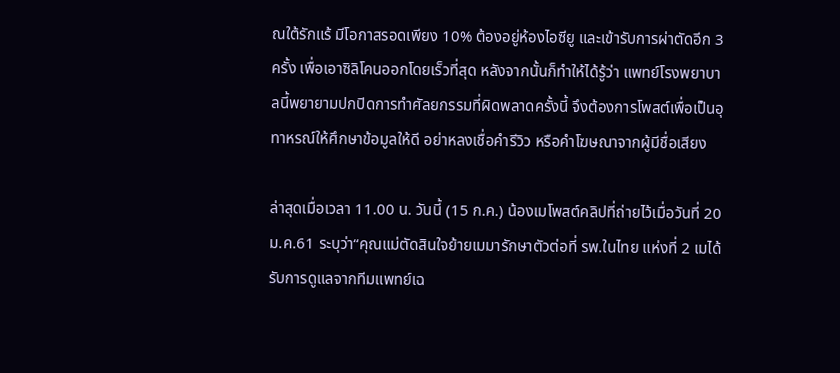ณใต้รักแร้ มีโอกาสรอดเพียง 10% ต้องอยู่ห้องไอซียู และเข้ารับการผ่าตัดอีก 3 ครั้ง เพื่อเอาซิลิโคนออกโดยเร็วที่สุด หลังจากนั้นก็ทำให้ได้รู้ว่า แพทย์โรงพยาบาลนี้พยายามปกปิดการทำศัลยกรรมที่ผิดพลาดครั้งนี้ จึงต้องการโพสต์เพื่อเป็นอุทาหรณ์ให้ศึกษาข้อมูลให้ดี อย่าหลงเชื่อคำรีวิว หรือคำโฆษณาจากผู้มีชื่อเสียง

ล่าสุดเมื่อเวลา 11.00 น. วันนี้ (15 ก.ค.) น้องเมโพสต์คลิปที่ถ่ายไว้เมื่อวันที่ 20 ม.ค.61 ระบุว่า“คุณแม่ตัดสินใจย้ายเมมารักษาตัวต่อที่ รพ.ในไทย แห่งที่ 2 เมได้รับการดูแลจากทีมแพทย์เฉ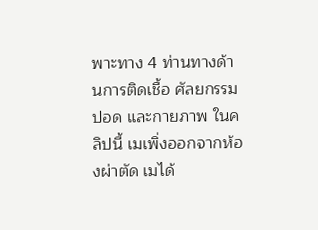พาะทาง 4 ท่านทางด้านการติดเชื้อ ศัลยกรรม ปอด และกายภาพ ในคลิปนี้ เมเพิ่งออกจากห้องผ่าตัด เมได้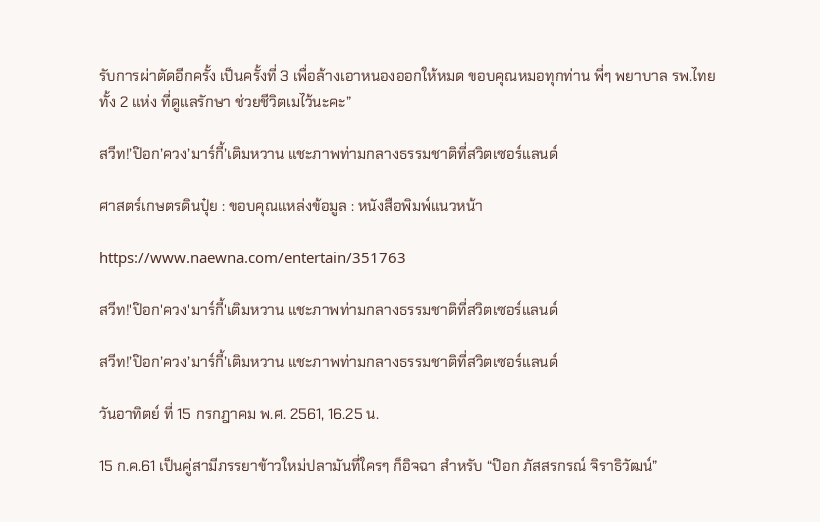รับการผ่าตัดอีกครั้ง เป็นครั้งที่ 3 เพื่อล้างเอาหนองออกให้หมด ขอบคุณหมอทุกท่าน พี่ๆ พยาบาล รพ.ไทยทั้ง 2 แห่ง ที่ดูแลรักษา ช่วยชีวิตเมไว้นะคะ”

สวีท!’ป๊อก’ควง’มาร์กี้’เติมหวาน แชะภาพท่ามกลางธรรมชาติที่สวิตเซอร์แลนด์

ศาสตร์เกษตรดินปุ๋ย : ขอบคุณแหล่งข้อมูล : หนังสือพิมพ์แนวหน้า

https://www.naewna.com/entertain/351763

สวีท!'ป๊อก'ควง'มาร์กี้'เติมหวาน แชะภาพท่ามกลางธรรมชาติที่สวิตเซอร์แลนด์

สวีท!’ป๊อก’ควง’มาร์กี้’เติมหวาน แชะภาพท่ามกลางธรรมชาติที่สวิตเซอร์แลนด์

วันอาทิตย์ ที่ 15 กรกฎาคม พ.ศ. 2561, 16.25 น.

15 ก.ค.61 เป็นคู่สามีภรรยาข้าวใหม่ปลามันที่ใครๆ ก็อิจฉา สำหรับ “ป๊อก ภัสสรกรณ์ จิราธิวัฒน์”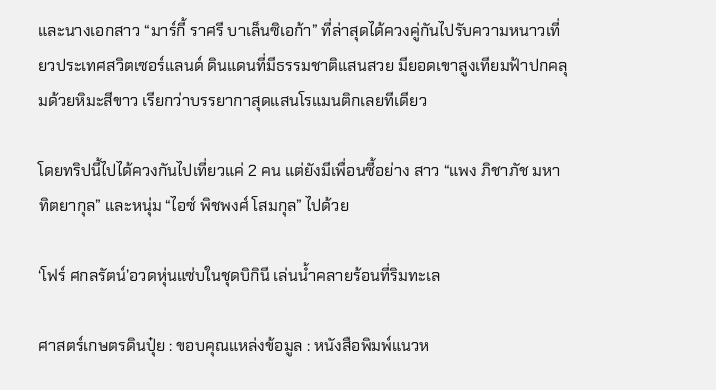และนางเอกสาว “มาร์กี้ ราศรี บาเล็นซิเอก้า” ที่ล่าสุดได้ควงคู่กันไปรับความหนาวเที่ยวประเทศสวิตเซอร์แลนด์ ดินแดนที่มีธรรมชาติแสนสวย มียอดเขาสูงเทียมฟ้าปกคลุมด้วยหิมะสีขาว เรียกว่าบรรยากาสุดแสนโรแมนติกเลยทีเดียว

โดยทริปนี้ไปได้ควงกันไปเที่ยวแค่ 2 คน แต่ยังมีเพื่อนซี้อย่าง สาว “แพง ภิชาภัช มหาทิตยากุล” และหนุ่ม “ไอซ์ พิชพงศ์ โสมกุล” ไปด้วย

‘โฟร์ ศกลรัตน์’อวดหุ่นแซ่บในชุดบิกินี เล่นน้ำคลายร้อนที่ริมทะเล

ศาสตร์เกษตรดินปุ๋ย : ขอบคุณแหล่งข้อมูล : หนังสือพิมพ์แนวห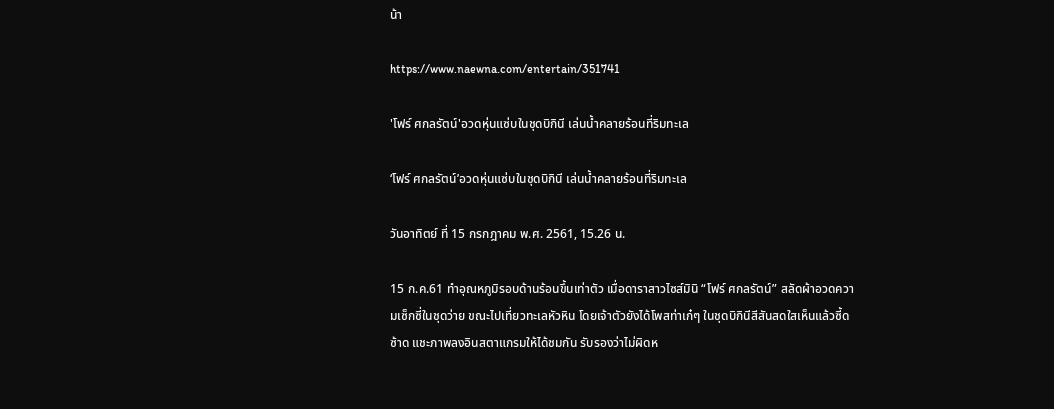น้า

https://www.naewna.com/entertain/351741

'โฟร์ ศกลรัตน์'อวดหุ่นแซ่บในชุดบิกินี เล่นน้ำคลายร้อนที่ริมทะเล

‘โฟร์ ศกลรัตน์’อวดหุ่นแซ่บในชุดบิกินี เล่นน้ำคลายร้อนที่ริมทะเล

วันอาทิตย์ ที่ 15 กรกฎาคม พ.ศ. 2561, 15.26 น.

15 ก.ค.61 ทำอุณหภูมิรอบด้านร้อนขึ้นเท่าตัว เมื่อดาราสาวไซส์มินิ “โฟร์ ศกลรัตน์” สลัดผ้าอวดความเซ็กซี่ในชุดว่าย ขณะไปเที่ยวทะเลหัวหิน โดยเจ้าตัวยังได้โพสท่าเก๋ๆ ในชุดบิกินีสีสันสดใสเห็นแล้วซี้ดซ้าด แชะภาพลงอินสตาแกรมให้ได้ชมกัน รับรองว่าไม่ผิดห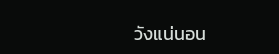วังแน่นอน